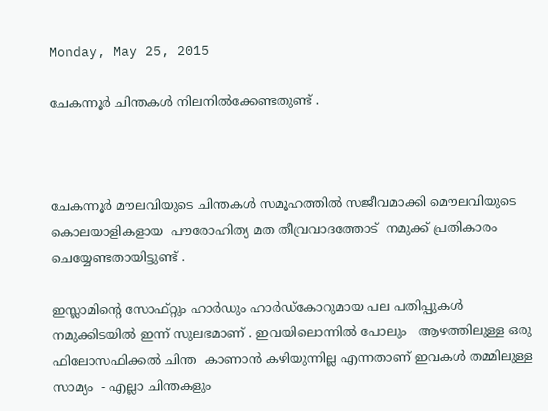Monday, May 25, 2015

ചേകന്നൂർ ചിന്തകൾ നിലനിൽക്കേണ്ടതുണ്ട് .



ചേകന്നൂർ മൗലവിയുടെ ചിന്തകൾ സമൂഹത്തിൽ സജീവമാക്കി മൌലവിയുടെ കൊലയാളികളായ  പൗരോഹിത്യ മത തീവ്രവാദത്തോട്  നമുക്ക് പ്രതികാരം ചെയ്യേണ്ടതായിട്ടുണ്ട് .

ഇസ്ലാമിന്റെ സോഫ്റ്റും ഹാർഡും ഹാർഡ്കോറുമായ പല പതിപ്പുകൾ നമുക്കിടയിൽ ഇന്ന് സുലഭമാണ് . ഇവയിലൊന്നിൽ പോലും   ആഴത്തിലുള്ള ഒരു ഫിലോസഫിക്കൽ ചിന്ത  കാണാൻ കഴിയുന്നില്ല എന്നതാണ് ഇവകൾ തമ്മിലുള്ള സാമ്യം  - എല്ലാ ചിന്തകളും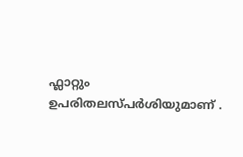ഫ്ലാറ്റും ഉപരിതലസ്പർശിയുമാണ് .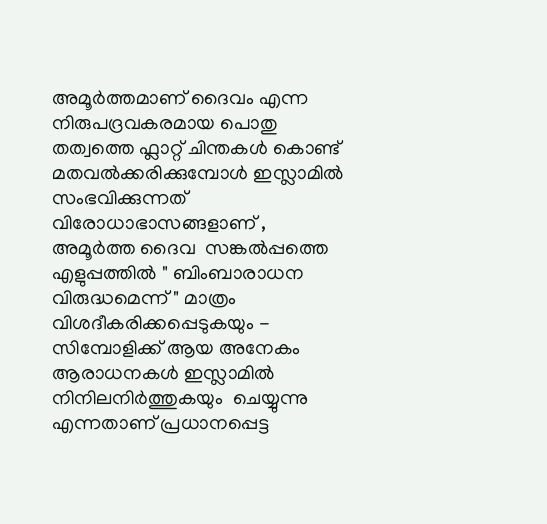അമൂർത്തമാണ് ദൈവം എന്ന നിരുപദ്രവകരമായ പൊതു തത്വത്തെ ഫ്ലാറ്റ് ചിന്തകൾ കൊണ്ട് മതവൽക്കരിക്കുമ്പോൾ ഇസ്ലാമിൽ സംഭവിക്കുന്നത് വിരോധാഭാസങ്ങളാണ് ,  അമൂർത്ത ദൈവ  സങ്കൽപ്പത്തെ എളുപ്പത്തിൽ " ബിംബാരാധന വിരുദ്ധമെന്ന് " മാത്രം വിശദീകരിക്കപ്പെടുകയും - സിമ്പോളിക്ക് ആയ അനേകം ആരാധനകൾ ഇസ്ലാമിൽ നിനിലനിർത്തുകയും  ചെയ്യുന്നു എന്നതാണ് പ്രധാനപ്പെട്ട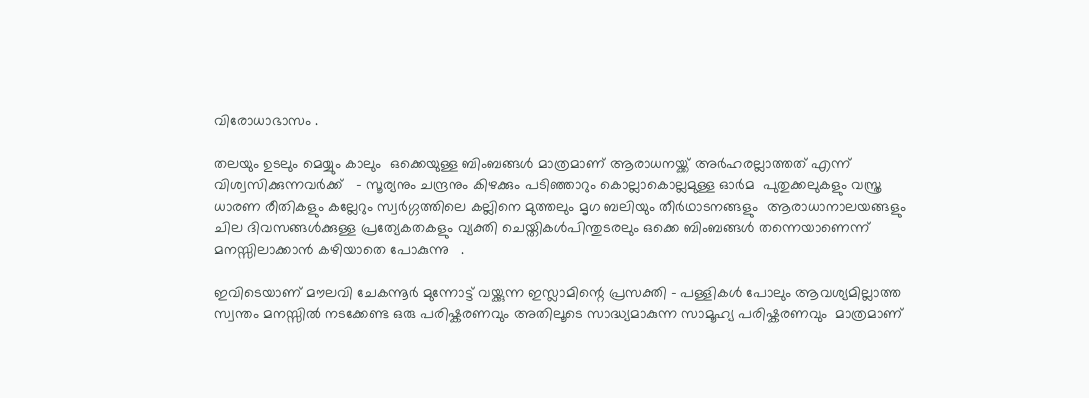വിരോധാഭാസം .

തലയും ഉടലും മെയ്യും കാലും  ഒക്കെയുള്ള ബിംബങ്ങൾ മാത്രമാണ് ആരാധനയ്ക്ക് അർഹരല്ലാത്തത് എന്ന് വിശ്വസിക്കുന്നവർക്ക്   - സൂര്യനും ചന്ദ്രനും കിഴക്കും പടിഞ്ഞാറും കൊല്ലാകൊല്ലമുള്ള ഓർമ  പുതുക്കലുകളും വസ്ത്ര ധാരണ രീതികളും കല്ലേറും സ്വർഗ്ഗത്തിലെ കല്ലിനെ മുത്തലും മൃഗ ബലിയും തീർഥാടനങ്ങളും  ആരാധാനാലയങ്ങളും ചില ദിവസങ്ങൾക്കുള്ള പ്രത്യേകതകളും വ്യക്തി ചെയ്തികൾപിന്തുടരലും ഒക്കെ ബിംബങ്ങൾ തന്നെയാണെന്ന് മനസ്സിലാക്കാൻ കഴിയാതെ പോകുന്നു   .

ഇവിടെയാണ് മൗലവി ചേകന്നൂർ മുന്നോട്ട് വയ്ക്കുന്ന ഇസ്ലാമിന്റെ പ്രസക്തി - പള്ളികൾ പോലും ആവശ്യമില്ലാത്ത സ്വന്തം മനസ്സിൽ നടക്കേണ്ട ഒരു പരിഷ്കരണവും അതിലൂടെ സാദ്ധ്യമാകുന്ന സാമൂഹ്യ പരിഷ്കരണവും  മാത്രമാണ്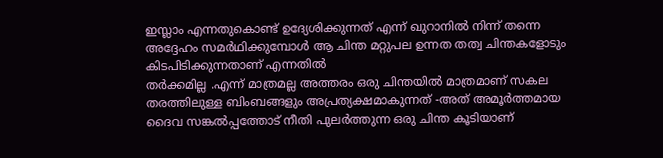ഇസ്ലാം എന്നതുകൊണ്ട് ഉദ്യേശിക്കുന്നത് എന്ന് ഖുറാനിൽ നിന്ന് തന്നെ അദ്ദേഹം സമർഥിക്കുമ്പോൾ ആ ചിന്ത മറ്റുപല ഉന്നത തത്വ ചിന്തകളോടും കിടപിടിക്കുന്നതാണ് എന്നതിൽ
തർക്കമില്ല .എന്ന് മാത്രമല്ല അത്തരം ഒരു ചിന്തയിൽ മാത്രമാണ് സകല തരത്തിലുള്ള ബിംബങ്ങളും അപ്രത്യക്ഷമാകുന്നത് -അത് അമൂർത്തമായ ദൈവ സങ്കൽപ്പത്തോട് നീതി പുലർത്തുന്ന ഒരു ചിന്ത കൂടിയാണ്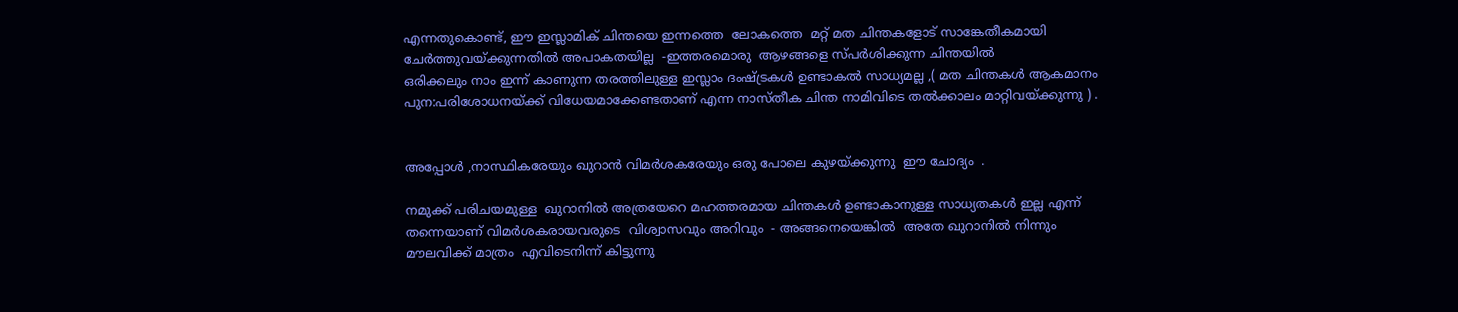എന്നതുകൊണ്ട്‌, ഈ ഇസ്ലാമിക് ചിന്തയെ ഇന്നത്തെ  ലോകത്തെ  മറ്റ് മത ചിന്തകളോട് സാങ്കേതീകമായി ചേർത്തുവയ്ക്കുന്നതിൽ അപാകതയില്ല  -ഇത്തരമൊരു  ആഴങ്ങളെ സ്പർശിക്കുന്ന ചിന്തയിൽ
ഒരിക്കലും നാം ഇന്ന് കാണുന്ന തരത്തിലുള്ള ഇസ്ലാം ദംഷ്ട്രകൾ ഉണ്ടാകൽ സാധ്യമല്ല ,( മത ചിന്തകൾ ആകമാനം പുന:പരിശോധനയ്ക്ക് വിധേയമാക്കേണ്ടതാണ് എന്ന നാസ്തീക ചിന്ത നാമിവിടെ തൽക്കാലം മാറ്റിവയ്ക്കുന്നു ) .


അപ്പോൾ ,നാസ്ഥികരേയും ഖുറാൻ വിമർശകരേയും ഒരു പോലെ കുഴയ്ക്കുന്നു  ഈ ചോദ്യം  .

നമുക്ക് പരിചയമുള്ള  ഖുറാനിൽ അത്രയേറെ മഹത്തരമായ ചിന്തകൾ ഉണ്ടാകാനുള്ള സാധ്യതകൾ ഇല്ല എന്ന് തന്നെയാണ് വിമർശകരായവരുടെ  വിശ്വാസവും അറിവും  - അങ്ങനെയെങ്കിൽ  അതേ ഖുറാനിൽ നിന്നും മൗലവിക്ക് മാത്രം  എവിടെനിന്ന് കിട്ടുന്നു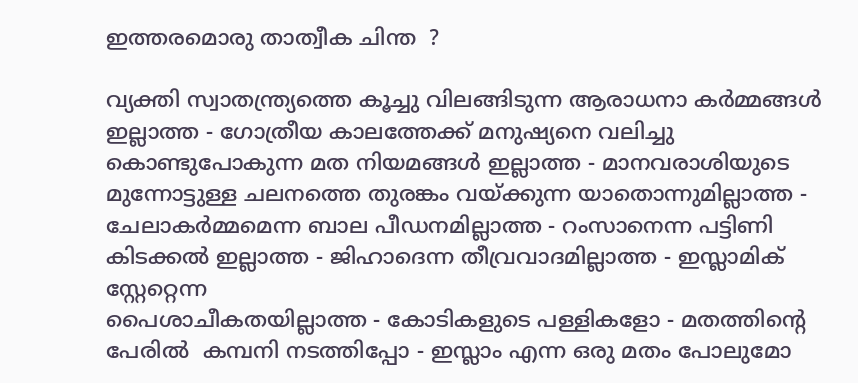ഇത്തരമൊരു താത്വീക ചിന്ത  ?

വ്യക്തി സ്വാതന്ത്ര്യത്തെ കൂച്ചു വിലങ്ങിടുന്ന ആരാധനാ കർമ്മങ്ങൾ ഇല്ലാത്ത - ഗോത്രീയ കാലത്തേക്ക് മനുഷ്യനെ വലിച്ചു കൊണ്ടുപോകുന്ന മത നിയമങ്ങൾ ഇല്ലാത്ത - മാനവരാശിയുടെ മുന്നോട്ടുള്ള ചലനത്തെ തുരങ്കം വയ്ക്കുന്ന യാതൊന്നുമില്ലാത്ത - ചേലാകർമ്മമെന്ന ബാല പീഡനമില്ലാത്ത - റംസാനെന്ന പട്ടിണി കിടക്കൽ ഇല്ലാത്ത - ജിഹാദെന്ന തീവ്രവാദമില്ലാത്ത - ഇസ്ലാമിക് സ്റ്റേറ്റെന്ന
പൈശാചീകതയില്ലാത്ത - കോടികളുടെ പള്ളികളോ - മതത്തിന്റെ പേരിൽ  കമ്പനി നടത്തിപ്പോ - ഇസ്ലാം എന്ന ഒരു മതം പോലുമോ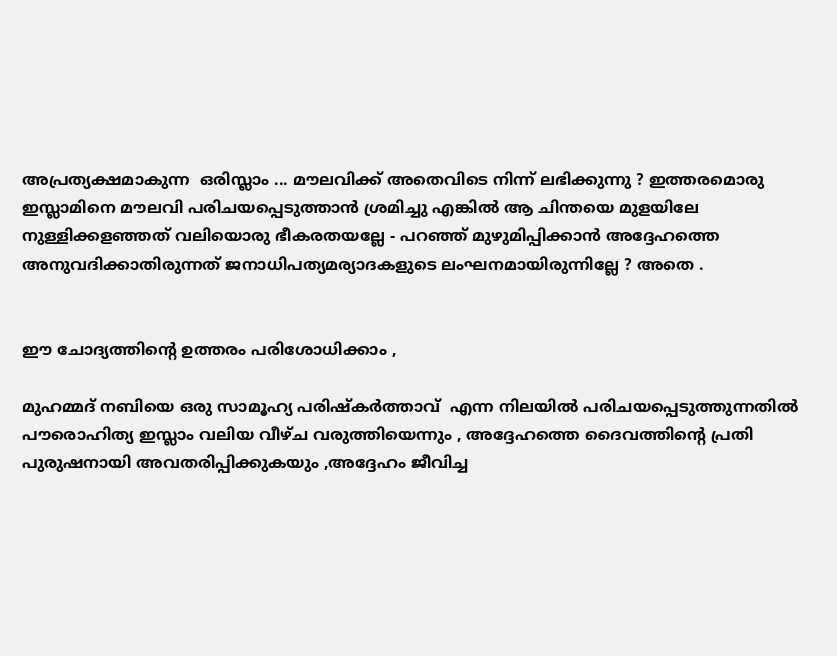അപ്രത്യക്ഷമാകുന്ന  ഒരിസ്ലാം ... മൗലവിക്ക് അതെവിടെ നിന്ന് ലഭിക്കുന്നു ? ഇത്തരമൊരു ഇസ്ലാമിനെ മൗലവി പരിചയപ്പെടുത്താൻ ശ്രമിച്ചു എങ്കിൽ ആ ചിന്തയെ മുളയിലേ നുള്ളിക്കളഞ്ഞത് വലിയൊരു ഭീകരതയല്ലേ - പറഞ്ഞ് മുഴുമിപ്പിക്കാൻ അദ്ദേഹത്തെ അനുവദിക്കാതിരുന്നത് ജനാധിപത്യമര്യാദകളുടെ ലംഘനമായിരുന്നില്ലേ ? അതെ .


ഈ ചോദ്യത്തിന്റെ ഉത്തരം പരിശോധിക്കാം ,

മുഹമ്മദ് നബിയെ ഒരു സാമൂഹ്യ പരിഷ്കർത്താവ്  എന്ന നിലയിൽ പരിചയപ്പെടുത്തുന്നതിൽ
പൗരൊഹിത്യ ഇസ്ലാം വലിയ വീഴ്ച വരുത്തിയെന്നും , അദ്ദേഹത്തെ ദൈവത്തിന്റെ പ്രതി പുരുഷനായി അവതരിപ്പിക്കുകയും ,അദ്ദേഹം ജീവിച്ച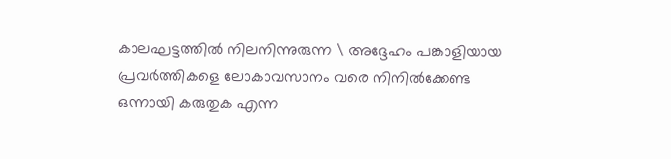കാലഘട്ടത്തിൽ നിലനിന്നുരുന്ന \ അദ്ദേഹം പങ്കാളിയായ പ്രവർത്തികളെ ലോകാവസാനം വരെ നിനിൽക്കേണ്ട ഒന്നായി കരുതുക എന്ന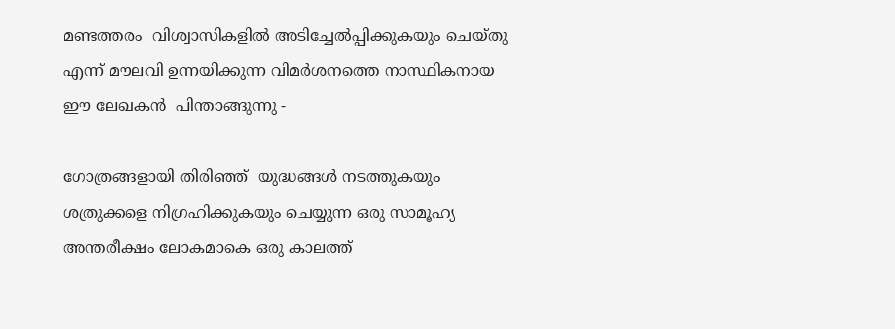മണ്ടത്തരം  വിശ്വാസികളിൽ അടിച്ചേൽപ്പിക്കുകയും ചെയ്തു എന്ന് മൗലവി ഉന്നയിക്കുന്ന വിമർശനത്തെ നാസ്ഥികനായ   ഈ ലേഖകൻ  പിന്താങ്ങുന്നു -

ഗോത്രങ്ങളായി തിരിഞ്ഞ്  യുദ്ധങ്ങൾ നടത്തുകയും ശത്രുക്കളെ നിഗ്രഹിക്കുകയും ചെയ്യുന്ന ഒരു സാമൂഹ്യ അന്തരീക്ഷം ലോകമാകെ ഒരു കാലത്ത്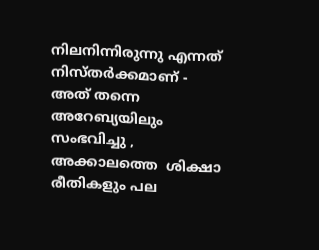നിലനിന്നിരുന്നു എന്നത് നിസ്തർക്കമാണ് - അത് തന്നെ അറേബ്യയിലും സംഭവിച്ചു ,   അക്കാലത്തെ  ശിക്ഷാ  രീതികളും പല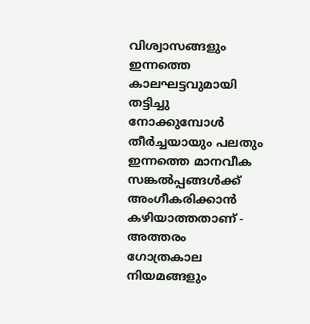വിശ്വാസങ്ങളും ഇന്നത്തെ കാലഘട്ടവുമായി  തട്ടിച്ചു നോക്കുമ്പോൾ തീർച്ചയായും പലതും ഇന്നത്തെ മാനവീക സങ്കൽപ്പങ്ങൾക്ക്‌
അംഗീകരിക്കാൻ കഴിയാത്തതാണ് -   അത്തരം ഗോത്രകാല നിയമങ്ങളും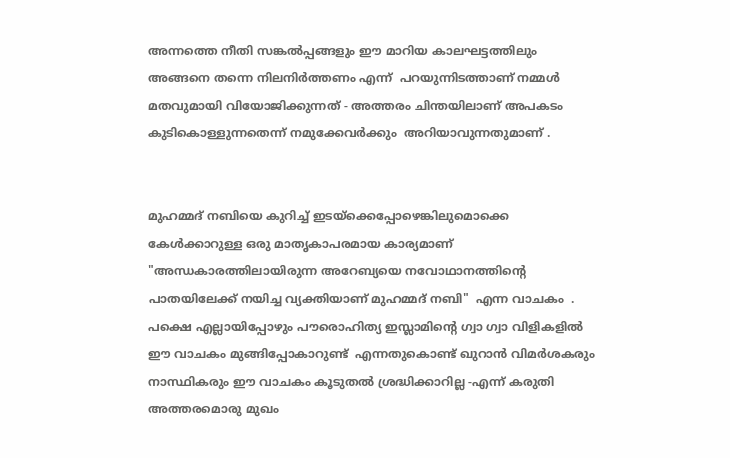അന്നത്തെ നീതി സങ്കൽപ്പങ്ങളും ഈ മാറിയ കാലഘട്ടത്തിലും അങ്ങനെ തന്നെ നിലനിർത്തണം എന്ന്  പറയുന്നിടത്താണ് നമ്മൾ മതവുമായി വിയോജിക്കുന്നത് - അത്തരം ചിന്തയിലാണ് അപകടം കുടികൊള്ളുന്നതെന്ന് നമുക്കേവർക്കും  അറിയാവുന്നതുമാണ് .


മുഹമ്മദ്‌ നബിയെ കുറിച്ച് ഇടയ്ക്കെപ്പോഴെങ്കിലുമൊക്കെ കേൾക്കാറുള്ള ഒരു മാതൃകാപരമായ കാര്യമാണ് "അന്ധകാരത്തിലായിരുന്ന അറേബ്യയെ നവോഥാനത്തിന്റെ പാതയിലേക്ക് നയിച്ച വ്യക്തിയാണ് മുഹമ്മദ് നബി"  എന്ന വാചകം  . പക്ഷെ എല്ലായിപ്പോഴും പൗരൊഹിത്യ ഇസ്ലാമിന്റെ ഗ്വാ ഗ്വാ വിളികളിൽ ഈ വാചകം മുങ്ങിപ്പോകാറുണ്ട്  എന്നതുകൊണ്ട്‌ ഖുറാൻ വിമർശകരും നാസ്ഥികരും ഈ വാചകം കൂടുതൽ ശ്രദ്ധിക്കാറില്ല -എന്ന് കരുതി അത്തരമൊരു മുഖം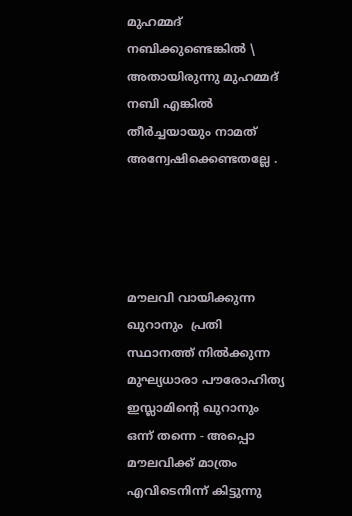മുഹമ്മദ് നബിക്കുണ്ടെങ്കിൽ \ അതായിരുന്നു മുഹമ്മദ്‌ നബി എങ്കിൽ തീർച്ചയായും നാമത് അന്വേഷിക്കെണ്ടതല്ലേ .




മൗലവി വായിക്കുന്ന ഖുറാനും  പ്രതി സ്ഥാനത്ത് നിൽക്കുന്ന മുഘ്യധാരാ പൗരോഹിത്യ  ഇസ്ലാമിന്റെ ഖുറാനും   ഒന്ന് തന്നെ - അപ്പൊ മൗലവിക്ക് മാത്രം  എവിടെനിന്ന് കിട്ടുന്നു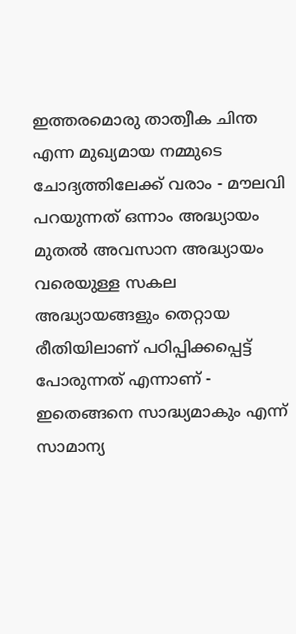ഇത്തരമൊരു താത്വീക ചിന്ത  എന്ന മുഖ്യമായ നമ്മുടെ ചോദ്യത്തിലേക്ക് വരാം - മൗലവി പറയുന്നത് ഒന്നാം അദ്ധ്യായം മുതൽ അവസാന അദ്ധ്യായം വരെയുള്ള സകല അദ്ധ്യായങ്ങളും തെറ്റായ രീതിയിലാണ് പഠിപ്പിക്കപ്പെട്ട്  പോരുന്നത് എന്നാണ് - ഇതെങ്ങനെ സാദ്ധ്യമാകും എന്ന് സാമാന്യ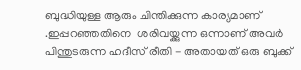ബുദ്ധിയുള്ള ആരും ചിന്തിക്കുന്ന കാര്യമാണ് .ഇപ്പറഞ്ഞതിനെ  ശരിവയ്ക്കുന്ന ഒന്നാണ് അവർ പിന്തുടരുന്ന ഹദീസ് രീതി - അതായത് ഒരു ബുക്ക്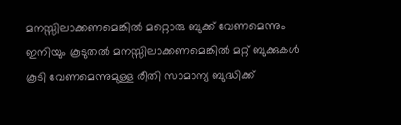മനസ്സിലാക്കണമെങ്കിൽ മറ്റൊരു ബുക്ക് വേണമെന്നും   ഇനിയും കൂടുതൽ മനസ്സിലാക്കണമെങ്കിൽ മറ്റ് ബുക്കുകൾ കൂടി വേണമെന്നുമുള്ള രീതി സാമാന്യ ബുദ്ധിക്ക്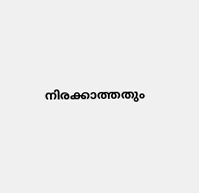നിരക്കാത്തതും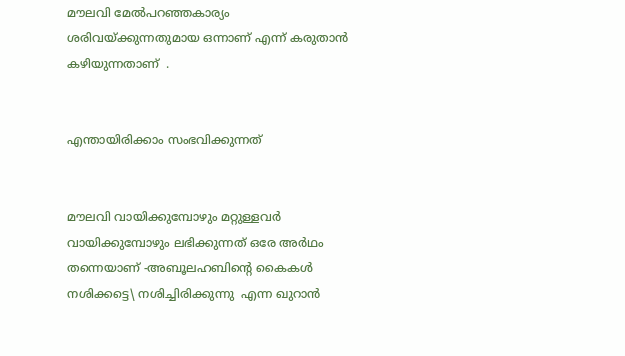മൗലവി മേൽപറഞ്ഞകാര്യം ശരിവയ്ക്കുന്നതുമായ ഒന്നാണ് എന്ന് കരുതാൻ കഴിയുന്നതാണ്  .


എന്തായിരിക്കാം സംഭവിക്കുന്നത്‌


മൗലവി വായിക്കുമ്പോഴും മറ്റുള്ളവർ വായിക്കുമ്പോഴും ലഭിക്കുന്നത് ഒരേ അർഥം തന്നെയാണ് -അബൂലഹബിന്റെ കൈകൾ നശിക്കട്ടെ\ നശിച്ചിരിക്കുന്നു  എന്ന ഖുറാൻ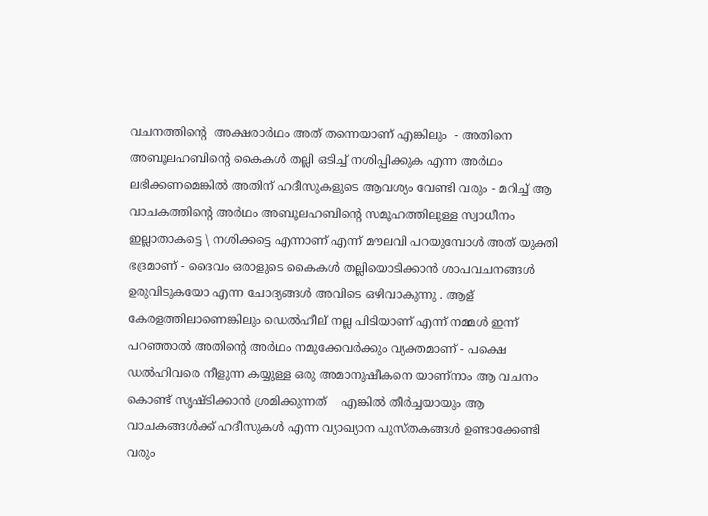വചനത്തിന്റെ  അക്ഷരാർഥം അത് തന്നെയാണ് എങ്കിലും  - അതിനെ അബൂലഹബിന്റെ കൈകൾ തല്ലി ഒടിച്ച് നശിപ്പിക്കുക എന്ന അർഥം ലഭിക്കണമെങ്കിൽ അതിന് ഹദീസുകളുടെ ആവശ്യം വേണ്ടി വരും - മറിച്ച് ആ വാചകത്തിന്റെ അർഥം അബൂലഹബിന്റെ സമൂഹത്തിലുള്ള സ്വാധീനം ഇല്ലാതാകട്ടെ \ നശിക്കട്ടെ എന്നാണ് എന്ന് മൗലവി പറയുമ്പോൾ അത് യുക്തി ഭദ്രമാണ് - ദൈവം ഒരാളുടെ കൈകൾ തല്ലിയൊടിക്കാൻ ശാപവചനങ്ങൾ ഉരുവിടുകയോ എന്ന ചോദ്യങ്ങൾ അവിടെ ഒഴിവാകുന്നു . ആള് കേരളത്തിലാണെങ്കിലും ഡെൽഹീല് നല്ല പിടിയാണ് എന്ന് നമ്മൾ ഇന്ന് പറഞ്ഞാൽ അതിന്റെ അർഥം നമുക്കേവർക്കും വ്യക്തമാണ് - പക്ഷെ ഡൽഹിവരെ നീളുന്ന കയ്യുള്ള ഒരു അമാനുഷീകനെ യാണ്നാം ആ വചനം കൊണ്ട് സൃഷ്ടിക്കാൻ ശ്രമിക്കുന്നത്    എങ്കിൽ തീർച്ചയായും ആ വാചകങ്ങൾക്ക് ഹദീസുകൾ എന്ന വ്യാഖ്യാന പുസ്തകങ്ങൾ ഉണ്ടാക്കേണ്ടി വരും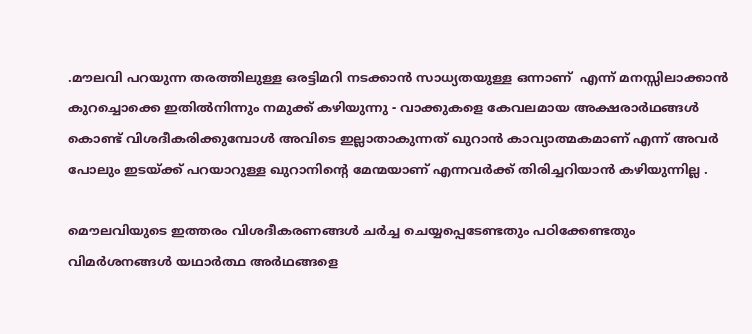.മൗലവി പറയുന്ന തരത്തിലുള്ള ഒരട്ടിമറി നടക്കാൻ സാധ്യതയുള്ള ഒന്നാണ്  എന്ന് മനസ്സിലാക്കാൻ കുറച്ചൊക്കെ ഇതിൽനിന്നും നമുക്ക് കഴിയുന്നു - വാക്കുകളെ കേവലമായ അക്ഷരാർഥങ്ങൾ കൊണ്ട് വിശദീകരിക്കുമ്പോൾ അവിടെ ഇല്ലാതാകുന്നത് ഖുറാൻ കാവ്യാത്മകമാണ് എന്ന് അവർ പോലും ഇടയ്ക്ക് പറയാറുള്ള ഖുറാനിന്റെ മേന്മയാണ് എന്നവർക്ക് തിരിച്ചറിയാൻ കഴിയുന്നില്ല .

മൌലവിയുടെ ഇത്തരം വിശദീകരണങ്ങൾ ചർച്ച ചെയ്യപ്പെടേണ്ടതും പഠിക്കേണ്ടതും വിമർശനങ്ങൾ യഥാർത്ഥ അർഥങ്ങളെ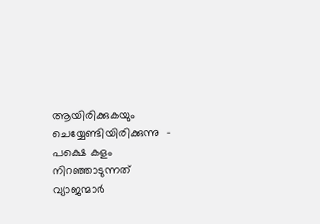ആയിരിക്കുകയും ചെയ്യേണ്ടിയിരിക്കുന്നു  - പക്ഷെ കളം നിറഞ്ഞാടുന്നത് വ്യാജന്മാർ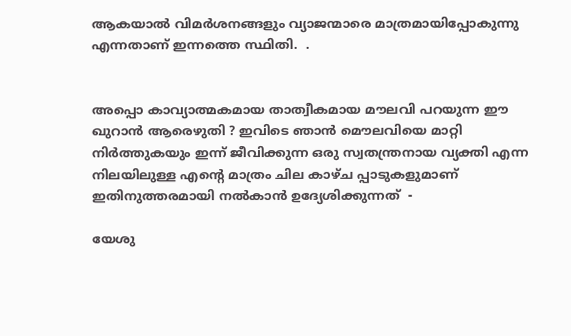ആകയാൽ വിമർശനങ്ങളും വ്യാജന്മാരെ മാത്രമായിപ്പോകുന്നു എന്നതാണ് ഇന്നത്തെ സ്ഥിതി.  .


അപ്പൊ കാവ്യാത്മകമായ താത്വീകമായ മൗലവി പറയുന്ന ഈ ഖുറാൻ ആരെഴുതി ? ഇവിടെ ഞാൻ മൌലവിയെ മാറ്റി നിർത്തുകയും ഇന്ന് ജീവിക്കുന്ന ഒരു സ്വതന്ത്രനായ വ്യക്തി എന്ന നിലയിലുള്ള എന്റെ മാത്രം ചില കാഴ്ച പ്പാടുകളുമാണ് ഇതിനുത്തരമായി നൽകാൻ ഉദ്യേശിക്കുന്നത്  -

യേശു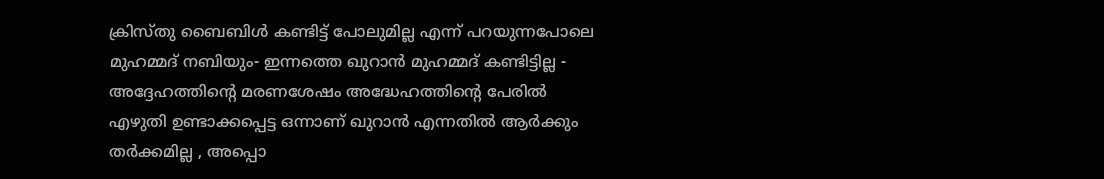ക്രിസ്തു ബൈബിൾ കണ്ടിട്ട് പോലുമില്ല എന്ന് പറയുന്നപോലെ മുഹമ്മദ് നബിയും- ഇന്നത്തെ ഖുറാൻ മുഹമ്മദ്‌ കണ്ടിട്ടില്ല - അദ്ദേഹത്തിന്റെ മരണശേഷം അദ്ധേഹത്തിന്റെ പേരിൽ എഴുതി ഉണ്ടാക്കപ്പെട്ട ഒന്നാണ് ഖുറാൻ എന്നതിൽ ആർക്കും തർക്കമില്ല , അപ്പൊ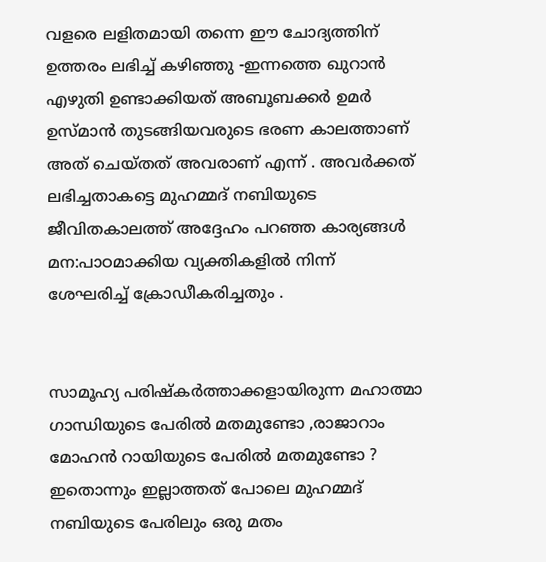വളരെ ലളിതമായി തന്നെ ഈ ചോദ്യത്തിന് ഉത്തരം ലഭിച്ച് കഴിഞ്ഞു -ഇന്നത്തെ ഖുറാൻ എഴുതി ഉണ്ടാക്കിയത് അബൂബക്കർ ഉമർ ഉസ്മാൻ തുടങ്ങിയവരുടെ ഭരണ കാലത്താണ് അത് ചെയ്തത് അവരാണ് എന്ന് . അവർക്കത് ലഭിച്ചതാകട്ടെ മുഹമ്മദ്‌ നബിയുടെ ജീവിതകാലത്ത് അദ്ദേഹം പറഞ്ഞ കാര്യങ്ങൾ മന:പാഠമാക്കിയ വ്യക്തികളിൽ നിന്ന്  ശേഘരിച്ച് ക്രോഡീകരിച്ചതും .


സാമൂഹ്യ പരിഷ്കർത്താക്കളായിരുന്ന മഹാത്മാ ഗാന്ധിയുടെ പേരിൽ മതമുണ്ടോ ,രാജാറാം മോഹൻ റായിയുടെ പേരിൽ മതമുണ്ടോ ?  ഇതൊന്നും ഇല്ലാത്തത് പോലെ മുഹമ്മദ് നബിയുടെ പേരിലും ഒരു മതം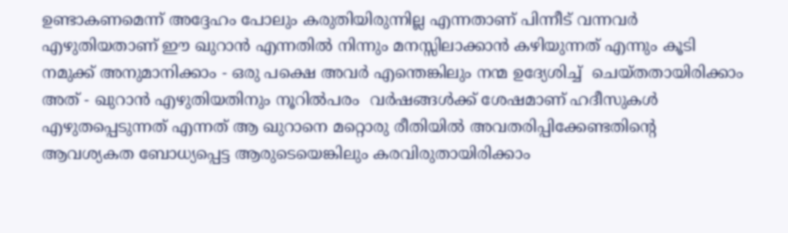ഉണ്ടാകണമെന്ന് അദ്ദേഹം പോലും കരുതിയിരുന്നില്ല എന്നതാണ് പിന്നീട് വന്നവർ എഴുതിയതാണ് ഈ ഖുറാൻ എന്നതിൽ നിന്നും മനസ്സിലാക്കാൻ കഴിയുന്നത് എന്നും കൂടി നമുക്ക് അനുമാനിക്കാം - ഒരു പക്ഷെ അവർ എന്തെങ്കിലും നന്മ ഉദ്യേശിച്ച്  ചെയ്തതായിരിക്കാം അത് - ഖുറാൻ എഴുതിയതിനും നൂറിൽപരം  വർഷങ്ങൾക്ക് ശേഷമാണ് ഹദീസുകൾ എഴുതപ്പെടുന്നത് എന്നത് ആ ഖുറാനെ മറ്റൊരു രീതിയിൽ അവതരിപ്പിക്കേണ്ടതിന്റെ ആവശ്യകത ബോധ്യപ്പെട്ട ആരുടെയെങ്കിലും കരവിരുതായിരിക്കാം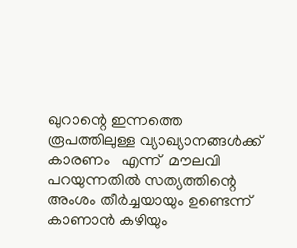ഖുറാന്റെ ഇന്നത്തെ രൂപത്തിലുള്ള വ്യാഖ്യാനങ്ങൾക്ക് കാരണം   എന്ന്  മൗലവി പറയുന്നതിൽ സത്യത്തിന്റെ അംശം തീർച്ചയായും ഉണ്ടെന്ന്  കാണാൻ കഴിയും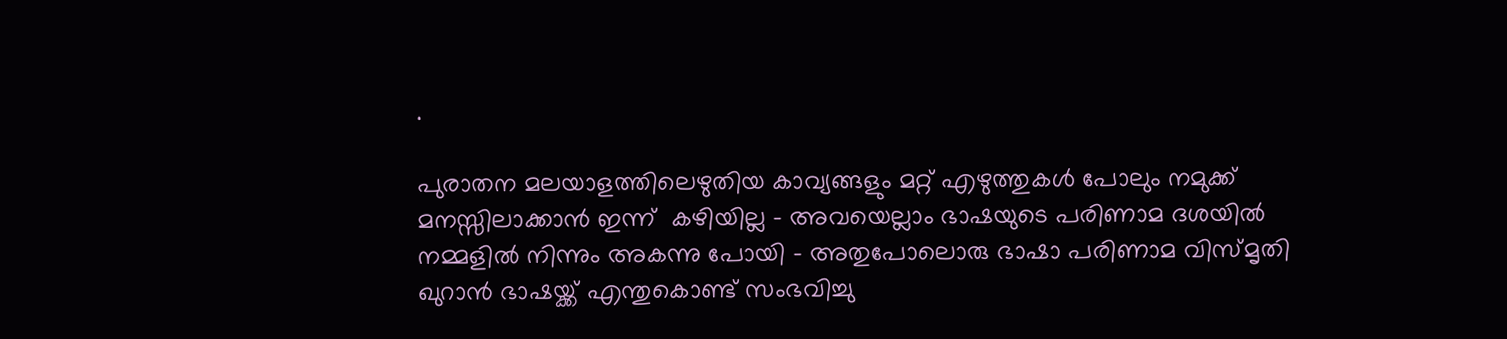.

പുരാതന മലയാളത്തിലെഴുതിയ കാവ്യങ്ങളും മറ്റ് എഴുത്തുകൾ പോലും നമുക്ക് മനസ്സിലാക്കാൻ ഇന്ന്  കഴിയില്ല - അവയെല്ലാം ഭാഷയുടെ പരിണാമ ദശയിൽ നമ്മളിൽ നിന്നും അകന്നു പോയി - അതുപോലൊരു ഭാഷാ പരിണാമ വിസ്മൃതി ഖുറാൻ ഭാഷയ്ക്ക് എന്തുകൊണ്ട് സംഭവിച്ചു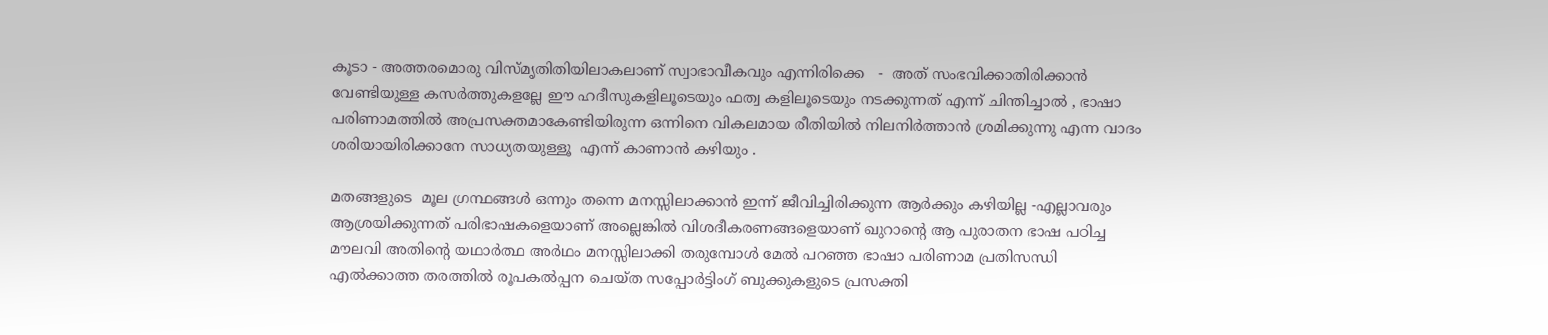കൂടാ - അത്തരമൊരു വിസ്മൃതിതിയിലാകലാണ് സ്വാഭാവീകവും എന്നിരിക്കെ   -  അത് സംഭവിക്കാതിരിക്കാൻ വേണ്ടിയുള്ള കസർത്തുകളല്ലേ ഈ ഹദീസുകളിലൂടെയും ഫത്വ കളിലൂടെയും നടക്കുന്നത് എന്ന് ചിന്തിച്ചാൽ , ഭാഷാ പരിണാമത്തിൽ അപ്രസക്തമാകേണ്ടിയിരുന്ന ഒന്നിനെ വികലമായ രീതിയിൽ നിലനിർത്താൻ ശ്രമിക്കുന്നു എന്ന വാദം ശരിയായിരിക്കാനേ സാധ്യതയുള്ളൂ  എന്ന് കാണാൻ കഴിയും .

മതങ്ങളുടെ  മൂല ഗ്രന്ഥങ്ങൾ ഒന്നും തന്നെ മനസ്സിലാക്കാൻ ഇന്ന് ജീവിച്ചിരിക്കുന്ന ആർക്കും കഴിയില്ല -എല്ലാവരും ആശ്രയിക്കുന്നത് പരിഭാഷകളെയാണ് അല്ലെങ്കിൽ വിശദീകരണങ്ങളെയാണ് ഖുറാന്റെ ആ പുരാതന ഭാഷ പഠിച്ച മൗലവി അതിന്റെ യഥാർത്ഥ അർഥം മനസ്സിലാക്കി തരുമ്പോൾ മേൽ പറഞ്ഞ ഭാഷാ പരിണാമ പ്രതിസന്ധി എൽക്കാത്ത തരത്തിൽ രൂപകൽപ്പന ചെയ്ത സപ്പോർട്ടിംഗ് ബുക്കുകളുടെ പ്രസക്തി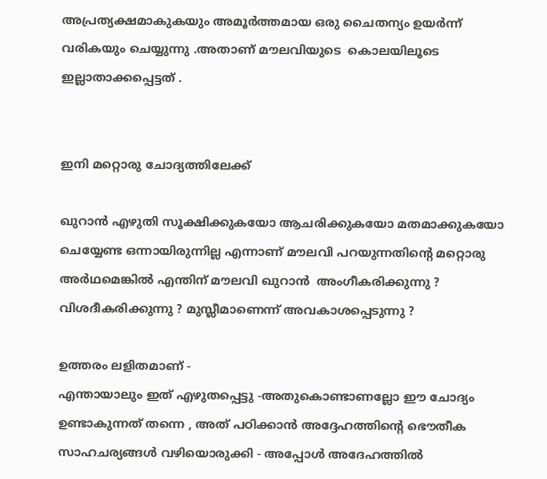അപ്രത്യക്ഷമാകുകയും അമൂർത്തമായ ഒരു ചൈതന്യം ഉയർന്ന് വരികയും ചെയ്യുന്നു .അതാണ്‌ മൗലവിയുടെ  കൊലയിലൂടെ ഇല്ലാതാക്കപ്പെട്ടത്‌ .


ഇനി മറ്റൊരു ചോദ്യത്തിലേക്ക്

ഖുറാൻ എഴുതി സൂക്ഷിക്കുകയോ ആചരിക്കുകയോ മതമാക്കുകയോ ചെയ്യേണ്ട ഒന്നായിരുന്നില്ല എന്നാണ് മൗലവി പറയുന്നതിന്റെ മറ്റൊരു അർഥമെങ്കിൽ എന്തിന് മൗലവി ഖുറാൻ  അംഗീകരിക്കുന്നു ? വിശദീകരിക്കുന്നു ? മുസ്ലീമാണെന്ന് അവകാശപ്പെടുന്നു ?

ഉത്തരം ലളിതമാണ് -
എന്തായാലും ഇത് എഴുതപ്പെട്ടു -അതുകൊണ്ടാണല്ലോ ഈ ചോദ്യം ഉണ്ടാകുന്നത് തന്നെ , അത് പഠിക്കാൻ അദ്ദേഹത്തിന്റെ ഭൌതീക സാഹചര്യങ്ങൾ വഴിയൊരുക്കി - അപ്പോൾ അദേഹത്തിൽ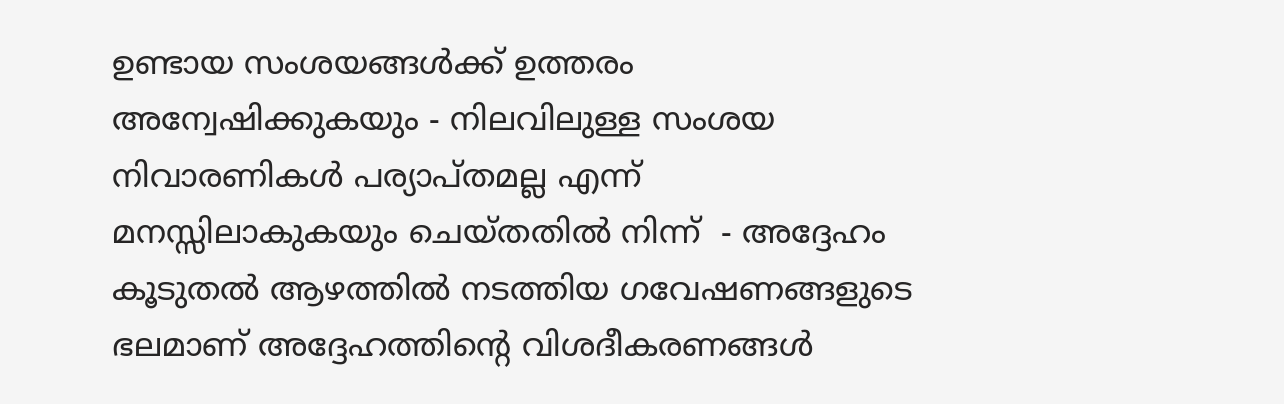ഉണ്ടായ സംശയങ്ങൾക്ക് ഉത്തരം അന്വേഷിക്കുകയും - നിലവിലുള്ള സംശയ നിവാരണികൾ പര്യാപ്തമല്ല എന്ന് മനസ്സിലാകുകയും ചെയ്തതിൽ നിന്ന്  - അദ്ദേഹം  കൂടുതൽ ആഴത്തിൽ നടത്തിയ ഗവേഷണങ്ങളുടെ ഭലമാണ് അദ്ദേഹത്തിന്റെ വിശദീകരണങ്ങൾ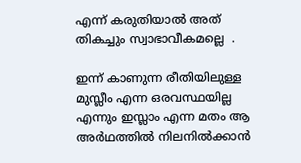എന്ന് കരുതിയാൽ അത് തികച്ചും സ്വാഭാവീകമല്ലെ  .

ഇന്ന് കാണുന്ന രീതിയിലുള്ള മുസ്ലീം എന്ന ഒരവസ്ഥയില്ല എന്നും ഇസ്ലാം എന്ന മതം ആ അർഥത്തിൽ നിലനിൽക്കാൻ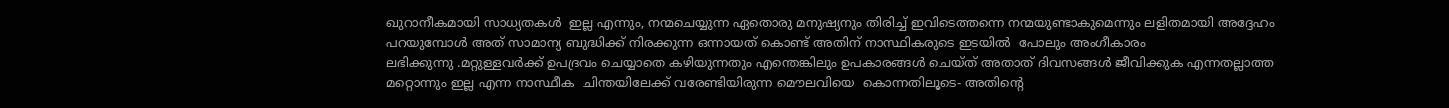ഖുറാനീകമായി സാധ്യതകൾ  ഇല്ല എന്നും, നന്മചെയ്യുന്ന ഏതൊരു മനുഷ്യനും തിരിച്ച് ഇവിടെത്തന്നെ നന്മയുണ്ടാകുമെന്നും ലളിതമായി അദ്ദേഹം പറയുമ്പോൾ അത് സാമാന്യ ബുദ്ധിക്ക് നിരക്കുന്ന ഒന്നായത് കൊണ്ട് അതിന് നാസ്ഥികരുടെ ഇടയിൽ  പോലും അംഗീകാരം
ലഭിക്കുന്നു .മറ്റുള്ളവർക്ക് ഉപദ്രവം ചെയ്യാതെ കഴിയുന്നതും എന്തെങ്കിലും ഉപകാരങ്ങൾ ചെയ്ത് അതാത് ദിവസങ്ങൾ ജീവിക്കുക എന്നതല്ലാത്ത മറ്റൊന്നും ഇല്ല എന്ന നാസ്ഥീക  ചിന്തയിലേക്ക് വരേണ്ടിയിരുന്ന മൌലവിയെ  കൊന്നതിലൂടെ- അതിന്റെ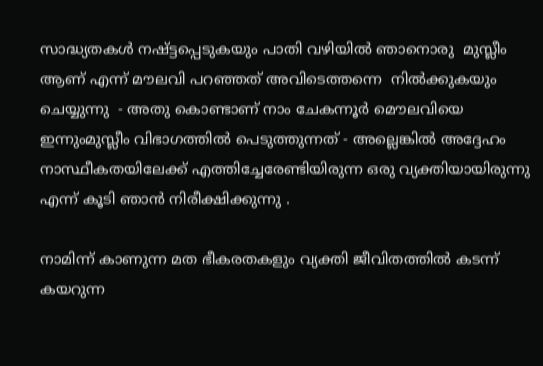സാദ്ധ്യതകൾ നഷ്ട്ടപ്പെടുകയും പാതി വഴിയിൽ ഞാനൊരു  മുസ്ലീം ആണ് എന്ന് മൗലവി പറഞ്ഞത് അവിടെത്തന്നെ  നിൽക്കുകയും ചെയ്യുന്നു  - അതു കൊണ്ടാണ് നാം ചേകന്നൂർ മൌലവിയെ ഇന്നുംമുസ്ലീം വിഭാഗത്തിൽ പെടുത്തുന്നത് - അല്ലെങ്കിൽ അദ്ദേഹം നാസ്ഥീകതയിലേക്ക് എത്തിച്ചേരേണ്ടിയിരുന്ന ഒരു വ്യക്തിയായിരുന്നു എന്ന് കൂടി ഞാൻ നിരീക്ഷിക്കുന്നു .

നാമിന്ന് കാണുന്ന മത ഭീകരതകളും വ്യക്തി ജീവിതത്തിൽ കടന്ന് കയറുന്ന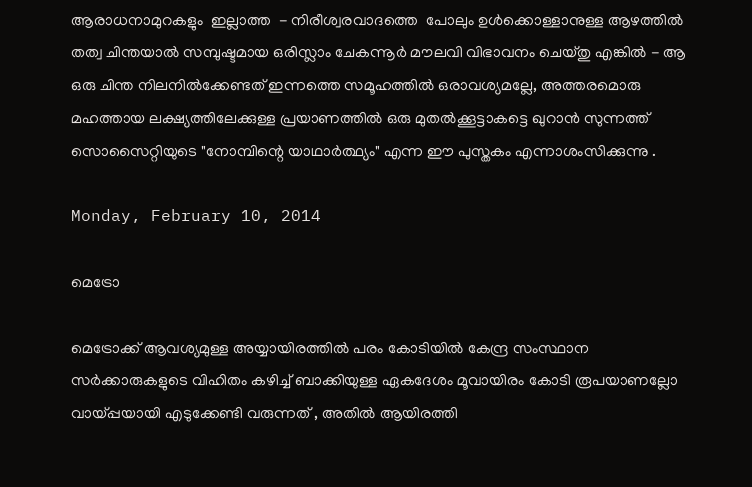ആരാധനാമുറകളും  ഇല്ലാത്ത  - നിരീശ്വരവാദത്തെ  പോലും ഉൾക്കൊള്ളാനുള്ള ആഴത്തിൽ  തത്വ ചിന്തയാൽ സമ്പുഷ്ടമായ ഒരിസ്ലാം ചേകന്നൂർ മൗലവി വിഭാവനം ചെയ്തു എങ്കിൽ - ആ ഒരു ചിന്ത നിലനിൽക്കേണ്ടത് ഇന്നത്തെ സമൂഹത്തിൽ ഒരാവശ്യമല്ലേ, അത്തരമൊരു മഹത്തായ ലക്ഷ്യത്തിലേക്കുള്ള പ്രയാണത്തിൽ ഒരു മുതൽക്കൂട്ടാകട്ടെ ഖുറാൻ സുന്നത്ത് സൊസൈറ്റിയുടെ "നോമ്പിന്റെ യാഥാർത്ഥ്യം" എന്ന ഈ പുസ്തകം എന്നാശംസിക്കുന്നു .

Monday, February 10, 2014

മെട്രോ

മെട്രോക്ക് ആവശ്യമുള്ള അയ്യായിരത്തിൽ പരം കോടിയിൽ കേന്ദ്ര സംസ്ഥാന സർക്കാരുകളുടെ വിഹിതം കഴിച്ച് ബാക്കിയുള്ള ഏകദേശം മൂവായിരം കോടി രൂപയാണല്ലോ വായ്പ്പയായി എടുക്കേണ്ടി വരുന്നത് , അതിൽ ആയിരത്തി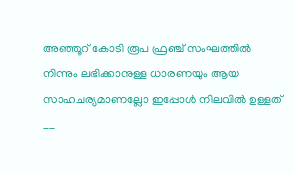അഞ്ഞൂറ് കോടി രൂപ ഫ്രഞ്ച് സംഘത്തിൽ നിന്നും ലഭിക്കാനുള്ള ധാരണയും ആയ സാഹചര്യമാണല്ലോ ഇപ്പോൾ നിലവിൽ ഉള്ളത് __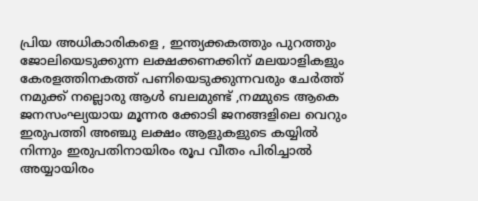പ്രിയ അധികാരികളെ , ഇന്ത്യക്കകത്തും പുറത്തും ജോലിയെടുക്കുന്ന ലക്ഷക്കണക്കിന്‌ മലയാളികളും കേരളത്തിനകത്ത്‌ പണിയെടുക്കുന്നവരും ചേർത്ത് നമുക്ക് നല്ലൊരു ആൾ ബലമുണ്ട് ,നമ്മുടെ ആകെ ജനസംഘ്യയായ മൂന്നര ക്കോടി ജനങ്ങളിലെ വെറും ഇരുപത്തി അഞ്ചു ലക്ഷം ആളുകളുടെ കയ്യിൽ നിന്നും ഇരുപതിനായിരം രൂപ വീതം പിരിച്ചാൽ അയ്യായിരം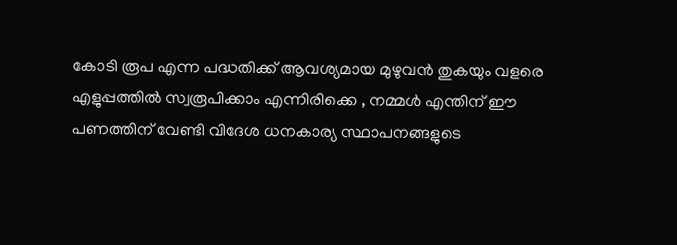കോടി രൂപ എന്ന പദ്ധതിക്ക് ആവശ്യമായ മുഴുവൻ തുകയും വളരെ എളുപ്പത്തിൽ സ്വരൂപിക്കാം എന്നിരിക്കെ , നമ്മൾ എന്തിന് ഈ പണത്തിന് വേണ്ടി വിദേശ ധനകാര്യ സ്ഥാപനങ്ങളുടെ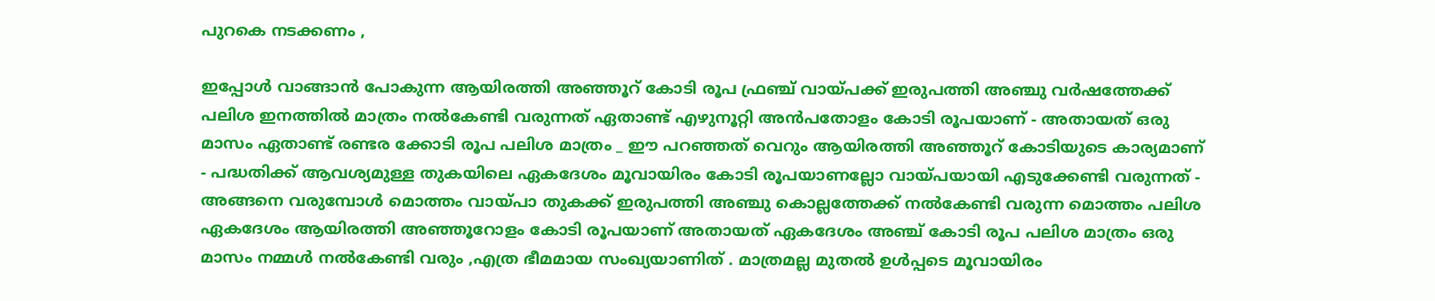പുറകെ നടക്കണം ,

ഇപ്പോൾ വാങ്ങാൻ പോകുന്ന ആയിരത്തി അഞ്ഞൂറ് കോടി രൂപ ഫ്രഞ്ച് വായ്പക്ക് ഇരുപത്തി അഞ്ചു വർഷത്തേക്ക് പലിശ ഇനത്തിൽ മാത്രം നൽകേണ്ടി വരുന്നത് ഏതാണ്ട് എഴുനൂറ്റി അൻപതോളം കോടി രൂപയാണ് - അതായത് ഒരു മാസം ഏതാണ്ട് രണ്ടര ക്കോടി രൂപ പലിശ മാത്രം _ ഈ പറഞ്ഞത് വെറും ആയിരത്തി അഞ്ഞൂറ് കോടിയുടെ കാര്യമാണ് - പദ്ധതിക്ക് ആവശ്യമുള്ള തുകയിലെ ഏകദേശം മൂവായിരം കോടി രൂപയാണല്ലോ വായ്പയായി എടുക്കേണ്ടി വരുന്നത് - അങ്ങനെ വരുമ്പോൾ മൊത്തം വായ്പാ തുകക്ക് ഇരുപത്തി അഞ്ചു കൊല്ലത്തേക്ക്‌ നൽകേണ്ടി വരുന്ന മൊത്തം പലിശ ഏകദേശം ആയിരത്തി അഞ്ഞൂറോളം കോടി രൂപയാണ് അതായത് ഏകദേശം അഞ്ച് കോടി രൂപ പലിശ മാത്രം ഒരു മാസം നമ്മൾ നൽകേണ്ടി വരും ,എത്ര ഭീമമായ സംഖ്യയാണിത്‌ . മാത്രമല്ല മുതൽ ഉൾപ്പടെ മൂവായിരം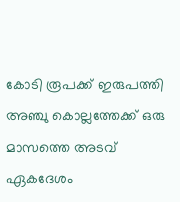കോടി രൂപക്ക് ഇരുപത്തി അഞ്ചു കൊല്ലത്തേക്ക്‌ ഒരു മാസത്തെ അടവ് ഏകദേശം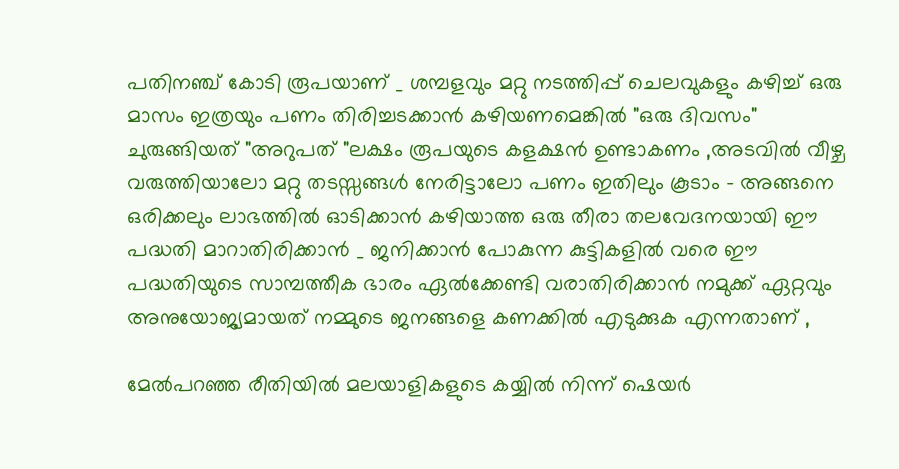പതിനഞ്ച് കോടി രൂപയാണ് _ ശമ്പളവും മറ്റു നടത്തിപ്പ് ചെലവുകളും കഴിച്ച് ഒരു മാസം ഇത്രയും പണം തിരിച്ചടക്കാൻ കഴിയണമെങ്കിൽ "ഒരു ദിവസം" ചുരുങ്ങിയത് "അറുപത് "ലക്ഷം രൂപയുടെ കളക്ഷൻ ഉണ്ടാകണം ,അടവിൽ വീഴ്ച വരുത്തിയാലോ മറ്റു തടസ്സങ്ങൾ നേരിട്ടാലോ പണം ഇതിലും കൂടാം - അങ്ങനെ ഒരിക്കലും ലാഭത്തിൽ ഓടിക്കാൻ കഴിയാത്ത ഒരു തീരാ തലവേദനയായി ഈ പദ്ധതി മാറാതിരിക്കാൻ _ ജനിക്കാൻ പോകുന്ന കുട്ടികളിൽ വരെ ഈ പദ്ധതിയുടെ സാമ്പത്തീക ഭാരം ഏൽക്കേണ്ടി വരാതിരിക്കാൻ നമുക്ക് ഏറ്റവും അനുയോജ്യമായത് നമ്മുടെ ജനങ്ങളെ കണക്കിൽ എടുക്കുക എന്നതാണ് ,

മേൽപറഞ്ഞ രീതിയിൽ മലയാളികളുടെ കയ്യിൽ നിന്ന് ഷെയർ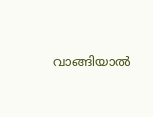വാങ്ങിയാൽ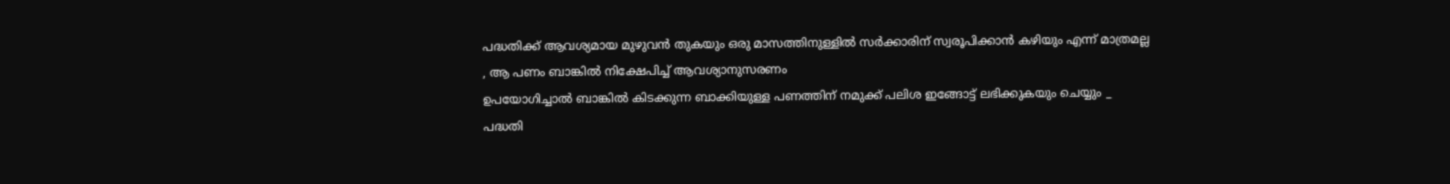പദ്ധതിക്ക് ആവശ്യമായ മുഴുവൻ തുകയും ഒരു മാസത്തിനുള്ളിൽ സർക്കാരിന് സ്വരൂപിക്കാൻ കഴിയും എന്ന് മാത്രമല്ല , ആ പണം ബാങ്കിൽ നിക്ഷേപിച്ച് ആവശ്യാനുസരണം
ഉപയോഗിച്ചാൽ ബാങ്കിൽ കിടക്കുന്ന ബാക്കിയുള്ള പണത്തിന് നമുക്ക് പലിശ ഇങ്ങോട്ട് ലഭിക്കുകയും ചെയ്യും _ പദ്ധതി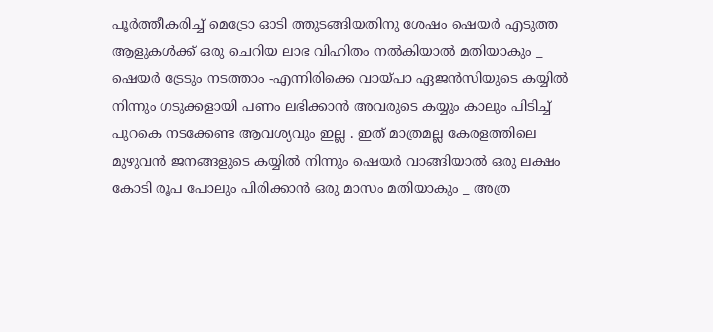പൂർത്തീകരിച്ച് മെട്രോ ഓടി ത്തുടങ്ങിയതിനു ശേഷം ഷെയർ എടുത്ത ആളുകൾക്ക് ഒരു ചെറിയ ലാഭ വിഹിതം നൽകിയാൽ മതിയാകും _ ഷെയർ ട്രേടും നടത്താം -എന്നിരിക്കെ വായ്പാ ഏജൻസിയുടെ കയ്യിൽ നിന്നും ഗടുക്കളായി പണം ലഭിക്കാൻ അവരുടെ കയ്യും കാലും പിടിച്ച് പുറകെ നടക്കേണ്ട ആവശ്യവും ഇല്ല . ഇത് മാത്രമല്ല കേരളത്തിലെ മുഴുവൻ ജനങ്ങളുടെ കയ്യിൽ നിന്നും ഷെയർ വാങ്ങിയാൽ ഒരു ലക്ഷം കോടി രൂപ പോലും പിരിക്കാൻ ഒരു മാസം മതിയാകും _ അത്ര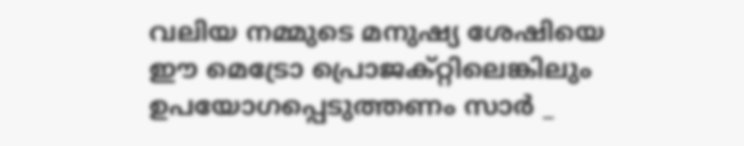വലിയ നമ്മുടെ മനുഷ്യ ശേഷിയെ ഈ മെട്രോ പ്രൊജക്റ്റിലെങ്കിലും ഉപയോഗപ്പെടുത്തണം സാർ _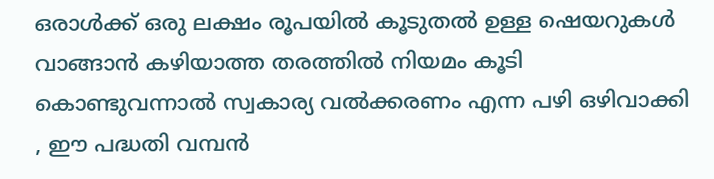ഒരാൾക്ക്‌ ഒരു ലക്ഷം രൂപയിൽ കൂടുതൽ ഉള്ള ഷെയറുകൾ വാങ്ങാൻ കഴിയാത്ത തരത്തിൽ നിയമം കൂടി കൊണ്ടുവന്നാൽ സ്വകാര്യ വൽക്കരണം എന്ന പഴി ഒഴിവാക്കി , ഈ പദ്ധതി വമ്പൻ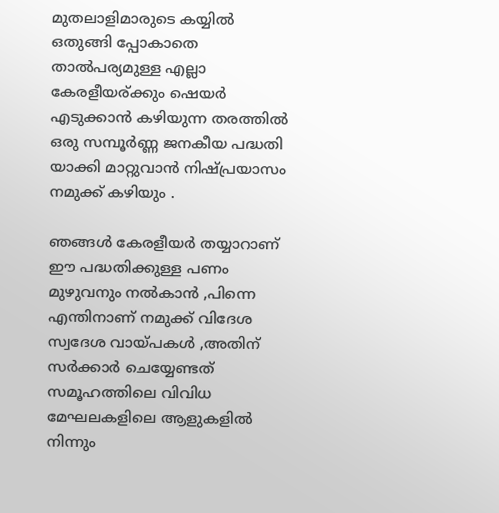മുതലാളിമാരുടെ കയ്യിൽ ഒതുങ്ങി പ്പോകാതെ താൽപര്യമുള്ള എല്ലാ കേരളീയര്ക്കും ഷെയർ എടുക്കാൻ കഴിയുന്ന തരത്തിൽ ഒരു സമ്പൂർണ്ണ ജനകീയ പദ്ധതി യാക്കി മാറ്റുവാൻ നിഷ്പ്രയാസം നമുക്ക് കഴിയും .

ഞങ്ങൾ കേരളീയർ തയ്യാറാണ് ഈ പദ്ധതിക്കുള്ള പണം മുഴുവനും നൽകാൻ ,പിന്നെ എന്തിനാണ് നമുക്ക് വിദേശ സ്വദേശ വായ്പകൾ ,അതിന് സർക്കാർ ചെയ്യേണ്ടത് സമൂഹത്തിലെ വിവിധ മേഘലകളിലെ ആളുകളിൽ നിന്നും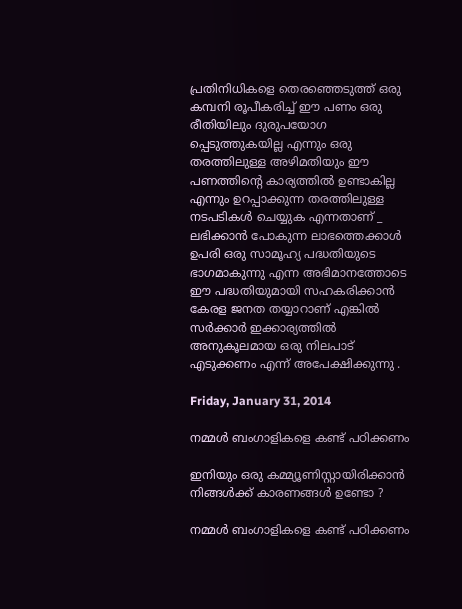പ്രതിനിധികളെ തെരഞ്ഞെടുത്ത് ഒരു കമ്പനി രൂപീകരിച്ച് ഈ പണം ഒരു രീതിയിലും ദുരുപയോഗ പ്പെടുത്തുകയില്ല എന്നും ഒരു തരത്തിലുള്ള അഴിമതിയും ഈ പണത്തിന്റെ കാര്യത്തിൽ ഉണ്ടാകില്ല എന്നും ഉറപ്പാക്കുന്ന തരത്തിലുള്ള നടപടികൾ ചെയ്യുക എന്നതാണ് _ ലഭിക്കാൻ പോകുന്ന ലാഭത്തെക്കാൾ ഉപരി ഒരു സാമൂഹ്യ പദ്ധതിയുടെ ഭാഗമാകുന്നു എന്ന അഭിമാനത്തോടെ ഈ പദ്ധതിയുമായി സഹകരിക്കാൻ കേരള ജനത തയ്യാറാണ് എങ്കിൽ സർക്കാർ ഇക്കാര്യത്തിൽ അനുകൂലമായ ഒരു നിലപാട് എടുക്കണം എന്ന് അപേക്ഷിക്കുന്നു .

Friday, January 31, 2014

നമ്മൾ ബംഗാളികളെ കണ്ട് പഠിക്കണം

ഇനിയും ഒരു കമ്മ്യൂണിസ്റ്റായിരിക്കാൻ നിങ്ങൾക്ക് കാരണങ്ങൾ ഉണ്ടോ ?

നമ്മൾ ബംഗാളികളെ കണ്ട് പഠിക്കണം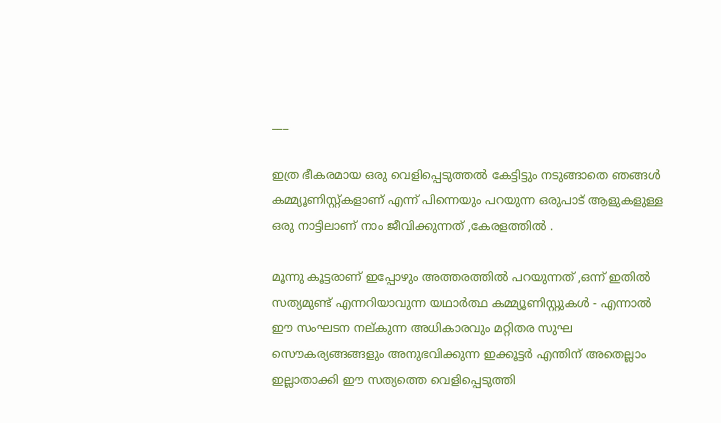___

ഇത്ര ഭീകരമായ ഒരു വെളിപ്പെടുത്തൽ കേട്ടിട്ടും നടുങ്ങാതെ ഞങ്ങൾ
കമ്മ്യൂണിസ്റ്റ്കളാണ് എന്ന് പിന്നെയും പറയുന്ന ഒരുപാട് ആളുകളുള്ള ഒരു നാട്ടിലാണ് നാം ജീവിക്കുന്നത് ,കേരളത്തിൽ .

മൂന്നു കൂട്ടരാണ് ഇപ്പോഴും അത്തരത്തിൽ പറയുന്നത് ,ഒന്ന് ഇതിൽ സത്യമുണ്ട് എന്നറിയാവുന്ന യഥാർത്ഥ കമ്മ്യൂണിസ്റ്റുകൾ - എന്നാൽ ഈ സംഘടന നല്കുന്ന അധികാരവും മറ്റിതര സുഘ സൌകര്യങ്ങങ്ങളും അനുഭവിക്കുന്ന ഇക്കൂട്ടർ എന്തിന് അതെല്ലാം ഇല്ലാതാക്കി ഈ സത്യത്തെ വെളിപ്പെടുത്തി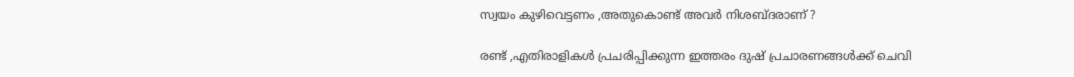സ്വയം കുഴിവെട്ടണം ,അതുകൊണ്ട് അവർ നിശബ്ദരാണ് ?

രണ്ട് ,എതിരാളികൾ പ്രചരിപ്പിക്കുന്ന ഇത്തരം ദുഷ് പ്രചാരണങ്ങൾക്ക് ചെവി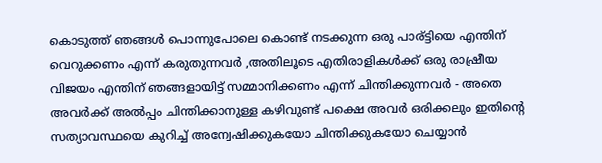കൊടുത്ത് ഞങ്ങൾ പൊന്നുപോലെ കൊണ്ട് നടക്കുന്ന ഒരു പാര്ട്ടിയെ എന്തിന് വെറുക്കണം എന്ന് കരുതുന്നവർ ,അതിലൂടെ എതിരാളികൾക്ക് ഒരു രാഷ്രീയ വിജയം എന്തിന് ഞങ്ങളായിട്ട് സമ്മാനിക്കണം എന്ന് ചിന്തിക്കുന്നവർ - അതെ അവർക്ക് അൽപ്പം ചിന്തിക്കാനുള്ള കഴിവുണ്ട് പക്ഷെ അവർ ഒരിക്കലും ഇതിന്റെ സത്യാവസ്ഥയെ കുറിച്ച് അന്വേഷിക്കുകയോ ചിന്തിക്കുകയോ ചെയ്യാൻ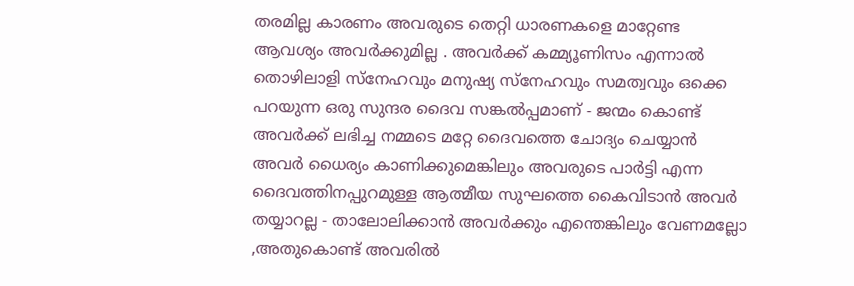തരമില്ല കാരണം അവരുടെ തെറ്റി ധാരണകളെ മാറ്റേണ്ട ആവശ്യം അവർക്കുമില്ല . അവർക്ക് കമ്മ്യൂണിസം എന്നാൽ തൊഴിലാളി സ്നേഹവും മനുഷ്യ സ്നേഹവും സമത്വവും ഒക്കെ പറയുന്ന ഒരു സുന്ദര ദൈവ സങ്കൽപ്പമാണ് - ജന്മം കൊണ്ട് അവർക്ക് ലഭിച്ച നമ്മടെ മറ്റേ ദൈവത്തെ ചോദ്യം ചെയ്യാൻ അവർ ധൈര്യം കാണിക്കുമെങ്കിലും അവരുടെ പാർട്ടി എന്ന ദൈവത്തിനപ്പുറമുള്ള ആത്മീയ സുഘത്തെ കൈവിടാൻ അവർ തയ്യാറല്ല - താലോലിക്കാൻ അവർക്കും എന്തെങ്കിലും വേണമല്ലോ ,അതുകൊണ്ട് അവരിൽ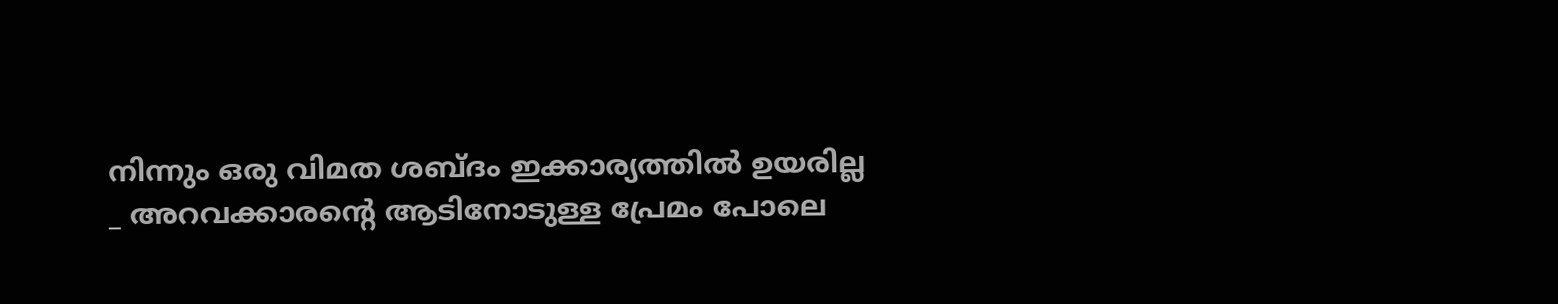നിന്നും ഒരു വിമത ശബ്ദം ഇക്കാര്യത്തിൽ ഉയരില്ല _ അറവക്കാരന്റെ ആടിനോടുള്ള പ്രേമം പോലെ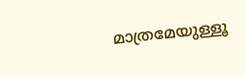മാത്രമേയുള്ളൂ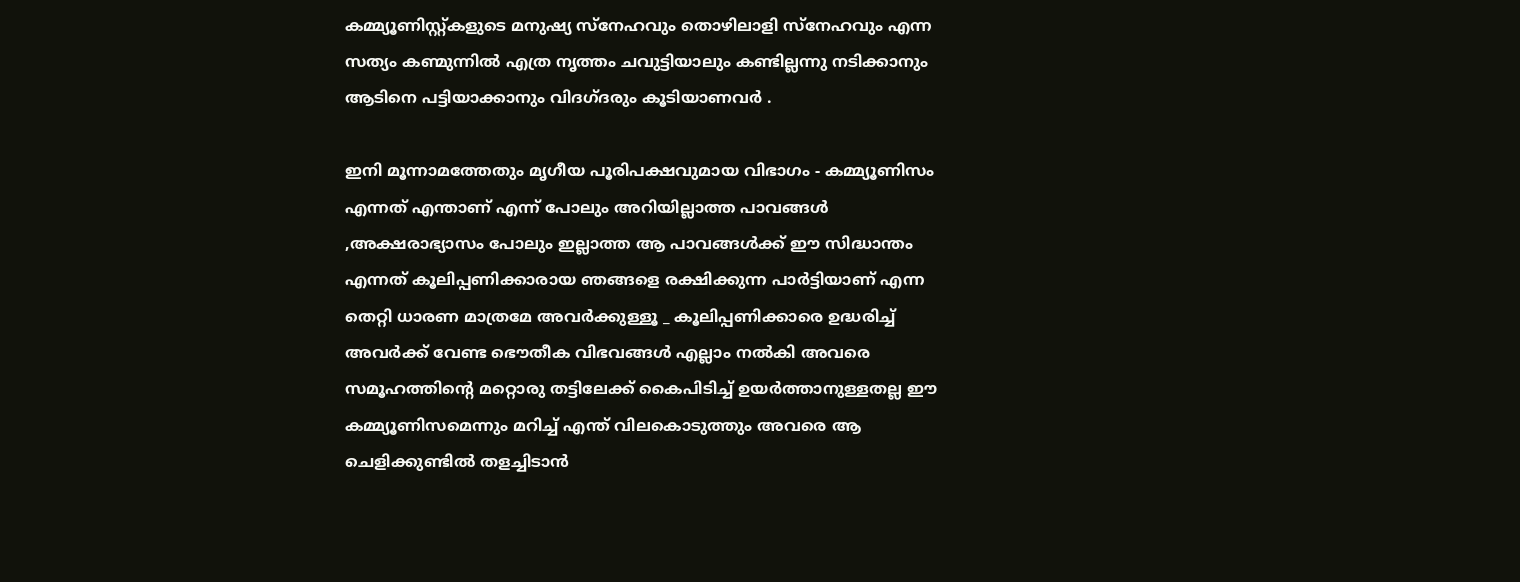കമ്മ്യൂണിസ്റ്റ്കളുടെ മനുഷ്യ സ്നേഹവും തൊഴിലാളി സ്നേഹവും എന്ന സത്യം കണ്മുന്നിൽ എത്ര നൃത്തം ചവുട്ടിയാലും കണ്ടില്ലന്നു നടിക്കാനും ആടിനെ പട്ടിയാക്കാനും വിദഗ്ദരും കൂടിയാണവർ .

ഇനി മൂന്നാമത്തേതും മൃഗീയ പൂരിപക്ഷവുമായ വിഭാഗം - കമ്മ്യൂണിസം
എന്നത് എന്താണ് എന്ന് പോലും അറിയില്ലാത്ത പാവങ്ങൾ ,അക്ഷരാഭ്യാസം പോലും ഇല്ലാത്ത ആ പാവങ്ങൾക്ക് ഈ സിദ്ധാന്തം എന്നത് കൂലിപ്പണിക്കാരായ ഞങ്ങളെ രക്ഷിക്കുന്ന പാർട്ടിയാണ് എന്ന തെറ്റി ധാരണ മാത്രമേ അവർക്കുള്ളൂ _ കൂലിപ്പണിക്കാരെ ഉദ്ധരിച്ച് അവർക്ക് വേണ്ട ഭൌതീക വിഭവങ്ങൾ എല്ലാം നൽകി അവരെ സമൂഹത്തിന്റെ മറ്റൊരു തട്ടിലേക്ക് കൈപിടിച്ച് ഉയർത്താനുള്ളതല്ല ഈ കമ്മ്യൂണിസമെന്നും മറിച്ച് എന്ത് വിലകൊടുത്തും അവരെ ആ ചെളിക്കുണ്ടിൽ തളച്ചിടാൻ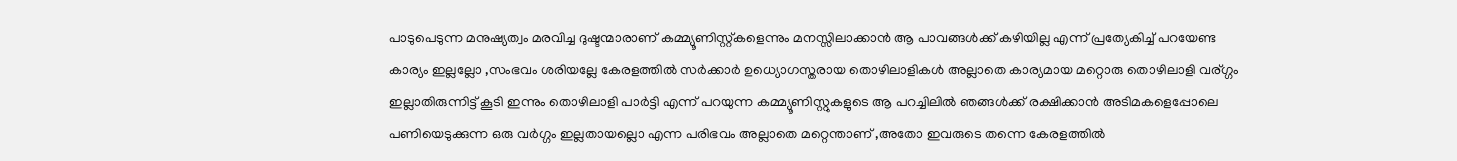പാടുപെടുന്ന മനുഷ്യത്വം മരവിച്ച ദുഷ്ടന്മാരാണ് കമ്മ്യൂണിസ്റ്റ്കളെന്നും മനസ്സിലാക്കാൻ ആ പാവങ്ങൾക്ക് കഴിയില്ല എന്ന് പ്രത്യേകിച്ച് പറയേണ്ട
കാര്യം ഇല്ലല്ലോ ,സംഭവം ശരിയല്ലേ കേരളത്തിൽ സർക്കാർ ഉധ്യൊഗസ്തരായ തൊഴിലാളികൾ അല്ലാതെ കാര്യമായ മറ്റൊരു തൊഴിലാളി വര്ഗ്ഗം ഇല്ലാതിരുന്നിട്ട് കൂടി ഇന്നും തൊഴിലാളി പാർട്ടി എന്ന് പറയുന്ന കമ്മ്യൂണിസ്റ്റുകളുടെ ആ പറച്ചിലിൽ ഞങ്ങൾക്ക് രക്ഷിക്കാൻ അടിമകളെപ്പോലെ പണിയെടുക്കുന്ന ഒരു വർഗ്ഗം ഇല്ലതായല്ലൊ എന്ന പരിഭവം അല്ലാതെ മറ്റെന്താണ് ,അതോ ഇവരുടെ തന്നെ കേരളത്തിൽ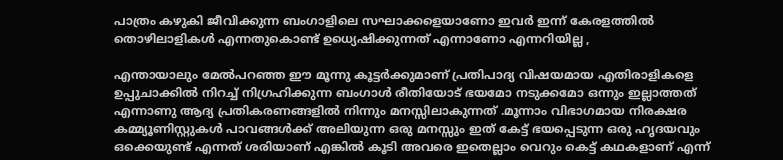പാത്രം കഴുകി ജീവിക്കുന്ന ബംഗാളിലെ സഘാക്കളെയാണോ ഇവർ ഇന്ന് കേരളത്തിൽ തൊഴിലാളികൾ എന്നതുകൊണ്ട് ഉധ്യെഷിക്കുന്നത് എന്നാണോ എന്നറിയില്ല ,

എന്തായാലും മേൽപറഞ്ഞ ഈ മൂന്നു കൂട്ടർക്കുമാണ് പ്രതിപാദ്യ വിഷയമായ എതിരാളികളെ ഉപ്പുചാക്കിൽ നിറച്ച് നിഗ്രഹിക്കുന്ന ബംഗാൾ രീതിയോട് ഭയമോ നടുക്കമോ ഒന്നും ഇല്ലാത്തത് എന്നാണു ആദ്യ പ്രതികരണങ്ങളിൽ നിന്നും മനസ്സിലാകുന്നത് .മൂന്നാം വിഭാഗമായ നിരക്ഷര കമ്മ്യൂണിസ്റ്റുകൾ പാവങ്ങൾക്ക് അലിയുന്ന ഒരു മനസ്സും ഇത് കേട്ട് ഭയപ്പെടുന്ന ഒരു ഹൃദയവും ഒക്കെയുണ്ട് എന്നത് ശരിയാണ് എങ്കിൽ കൂടി അവരെ ഇതെല്ലാം വെറും കെട്ട് കഥകളാണ് എന്ന്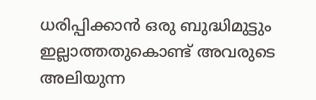ധരിപ്പിക്കാൻ ഒരു ബുദ്ധിമുട്ടും ഇല്ലാത്തതുകൊണ്ട് അവരുടെ അലിയുന്ന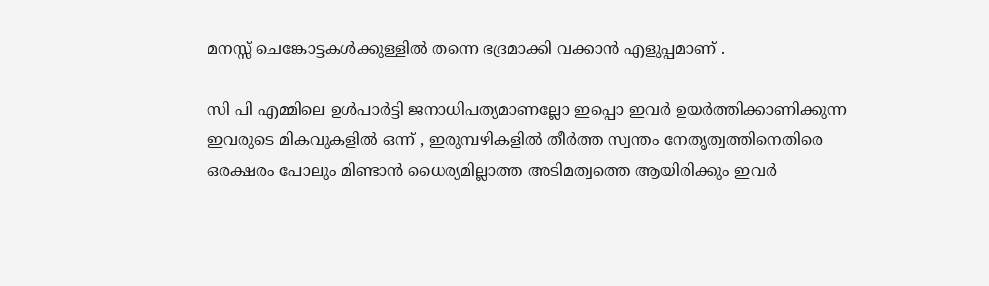മനസ്സ് ചെങ്കോട്ടകൾക്കുള്ളിൽ തന്നെ ഭദ്രമാക്കി വക്കാൻ എളുപ്പമാണ് .

സി പി എമ്മിലെ ഉൾപാർട്ടി ജനാധിപത്യമാണല്ലോ ഇപ്പൊ ഇവർ ഉയർത്തിക്കാണിക്കുന്ന ഇവരുടെ മികവുകളിൽ ഒന്ന് , ഇരുമ്പഴികളിൽ തീർത്ത സ്വന്തം നേതൃത്വത്തിനെതിരെ ഒരക്ഷരം പോലും മിണ്ടാൻ ധൈര്യമില്ലാത്ത അടിമത്വത്തെ ആയിരിക്കും ഇവർ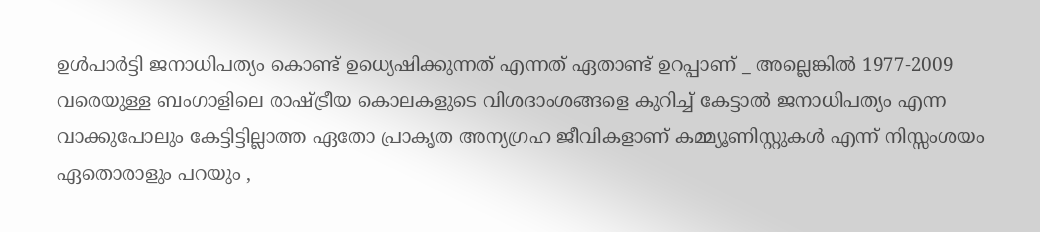ഉൾപാർട്ടി ജനാധിപത്യം കൊണ്ട് ഉധ്യെഷിക്കുന്നത് എന്നത് ഏതാണ്ട് ഉറപ്പാണ് _ അല്ലെങ്കിൽ 1977-2009 വരെയുള്ള ബംഗാളിലെ രാഷ്ട്രീയ കൊലകളുടെ വിശദാംശങ്ങളെ കുറിച്ച് കേട്ടാൽ ജനാധിപത്യം എന്ന വാക്കുപോലും കേട്ടിട്ടില്ലാത്ത ഏതോ പ്രാകൃത അന്യഗ്രഹ ജീവികളാണ് കമ്മ്യൂണിസ്റ്റുകൾ എന്ന് നിസ്സംശയം ഏതൊരാളും പറയും ,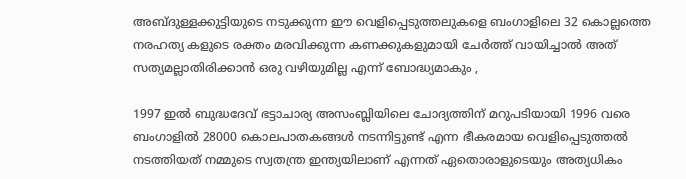അബ്ദുള്ളക്കുട്ടിയുടെ നടുക്കുന്ന ഈ വെളിപ്പെടുത്തലുകളെ ബംഗാളിലെ 32 കൊല്ലത്തെ നരഹത്യ കളുടെ രക്തം മരവിക്കുന്ന കണക്കുകളുമായി ചേർത്ത് വായിച്ചാൽ അത് സത്യമല്ലാതിരിക്കാൻ ഒരു വഴിയുമില്ല എന്ന് ബോദ്ധ്യമാകും ,

1997 ഇൽ ബുദ്ധദേവ് ഭട്ടാചാര്യ അസംബ്ലിയിലെ ചോദ്യത്തിന് മറുപടിയായി 1996 വരെ ബംഗാളിൽ 28000 കൊലപാതകങ്ങൾ നടന്നിട്ടുണ്ട് എന്ന ഭീകരമായ വെളിപ്പെടുത്തൽ നടത്തിയത് നമ്മുടെ സ്വതന്ത്ര ഇന്ത്യയിലാണ് എന്നത് ഏതൊരാളുടെയും അത്യധികം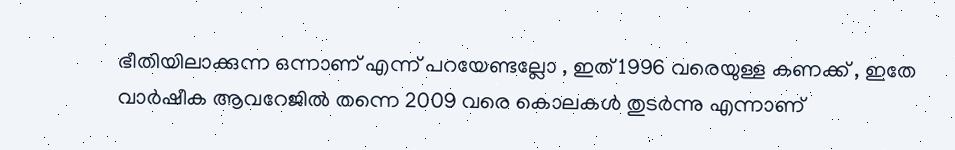ഭീതിയിലാക്കുന്ന ഒന്നാണ് എന്ന് പറയേണ്ടല്ലോ , ഇത് 1996 വരെയുള്ള കണക്ക് , ഇതേ വാർഷീക ആവറേജിൽ തന്നെ 2009 വരെ കൊലകൾ തുടർന്നു എന്നാണ്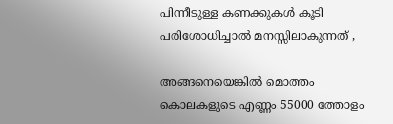പിന്നീടുള്ള കണക്കുകൾ കൂടി പരിശോധിച്ചാൽ മനസ്സിലാകുന്നത് ,

അങ്ങനെയെങ്കിൽ മൊത്തം കൊലകളുടെ എണ്ണം 55000 ത്തോളം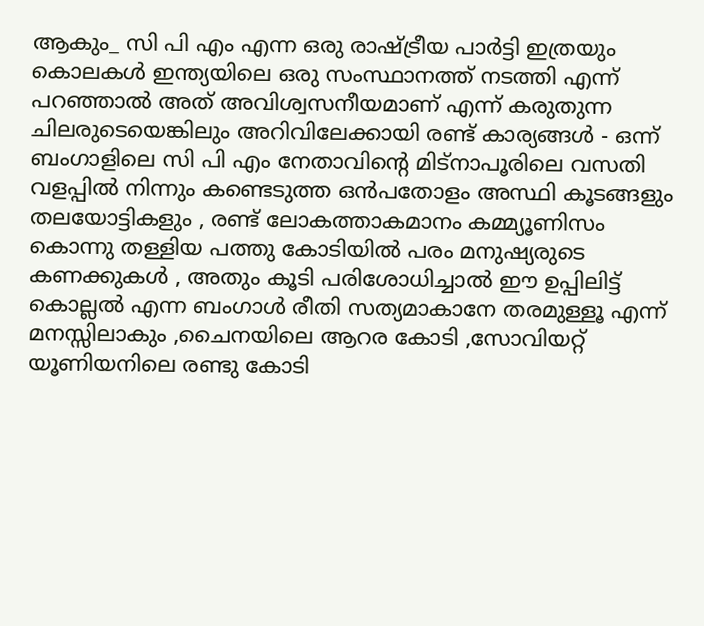ആകും_ സി പി എം എന്ന ഒരു രാഷ്ട്രീയ പാർട്ടി ഇത്രയും കൊലകൾ ഇന്ത്യയിലെ ഒരു സംസ്ഥാനത്ത് നടത്തി എന്ന് പറഞ്ഞാൽ അത് അവിശ്വസനീയമാണ് എന്ന് കരുതുന്ന ചിലരുടെയെങ്കിലും അറിവിലേക്കായി രണ്ട് കാര്യങ്ങൾ - ഒന്ന് ബംഗാളിലെ സി പി എം നേതാവിന്റെ മിട്നാപൂരിലെ വസതി വളപ്പിൽ നിന്നും കണ്ടെടുത്ത ഒൻപതോളം അസ്ഥി കൂടങ്ങളും
തലയോട്ടികളും , രണ്ട് ലോകത്താകമാനം കമ്മ്യൂണിസം കൊന്നു തള്ളിയ പത്തു കോടിയിൽ പരം മനുഷ്യരുടെ കണക്കുകൾ , അതും കൂടി പരിശോധിച്ചാൽ ഈ ഉപ്പിലിട്ട് കൊല്ലൽ എന്ന ബംഗാൾ രീതി സത്യമാകാനേ തരമുള്ളൂ എന്ന് മനസ്സിലാകും ,ചൈനയിലെ ആറര കോടി ,സോവിയറ്റ് യൂണിയനിലെ രണ്ടു കോടി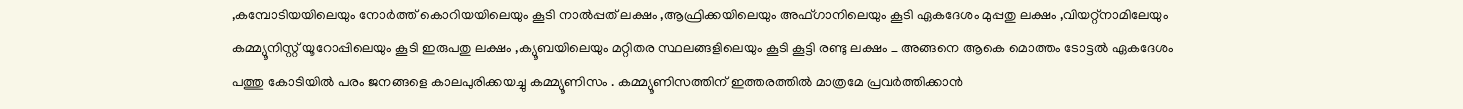,കമ്പോടിയയിലെയും നോർത്ത് കൊറിയയിലെയും കൂടി നാൽപ്പത് ലക്ഷം ,ആഫ്രിക്കയിലെയും അഫ്ഗാനിലെയും കൂടി ഏകദേശം മുപ്പതു ലക്ഷം ,വിയറ്റ്നാമിലേയും കമ്മ്യൂനിസ്റ്റ് യൂറോപ്പിലെയും കൂടി ഇരുപതു ലക്ഷം ,ക്യൂബയിലെയും മറ്റിതര സ്ഥലങ്ങളിലെയും കൂടി കൂട്ടി രണ്ടു ലക്ഷം _ അങ്ങനെ ആകെ മൊത്തം ടോട്ടൽ ഏകദേശം പത്തു കോടിയിൽ പരം ജനങ്ങളെ കാലപുരിക്കയച്ചു കമ്മ്യൂണിസം . കമ്മ്യൂണിസത്തിന് ഇത്തരത്തിൽ മാത്രമേ പ്രവർത്തിക്കാൻ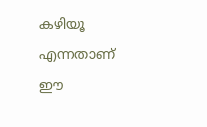കഴിയൂ എന്നതാണ് ഈ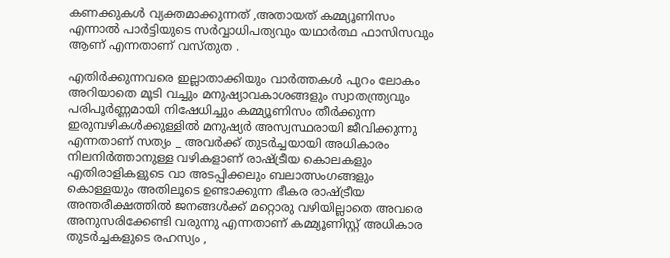കണക്കുകൾ വ്യക്തമാക്കുന്നത് ,അതായത് കമ്മ്യൂണിസം എന്നാൽ പാർട്ടിയുടെ സർവ്വാധിപത്യവും യഥാർത്ഥ ഫാസിസവും ആണ് എന്നതാണ് വസ്തുത .

എതിർക്കുന്നവരെ ഇല്ലാതാക്കിയും വാർത്തകൾ പുറം ലോകം അറിയാതെ മൂടി വച്ചും മനുഷ്യാവകാശങ്ങളും സ്വാതന്ത്ര്യവും പരിപൂർണ്ണമായി നിഷേധിച്ചും കമ്മ്യൂണിസം തീർക്കുന്ന ഇരുമ്പഴികൾക്കുള്ളിൽ മനുഷ്യർ അസ്വസ്ഥരായി ജീവിക്കുന്നു എന്നതാണ് സത്യം _ അവർക്ക് തുടർച്ചയായി അധികാരം നിലനിർത്താനുള്ള വഴികളാണ് രാഷ്ട്രീയ കൊലകളും എതിരാളികളുടെ വാ അടപ്പിക്കലും ബലാത്സംഗങ്ങളും കൊള്ളയും അതിലൂടെ ഉണ്ടാക്കുന്ന ഭീകര രാഷ്ട്രീയ അന്തരീക്ഷത്തിൽ ജനങ്ങൾക്ക് മറ്റൊരു വഴിയില്ലാതെ അവരെ അനുസരിക്കേണ്ടി വരുന്നു എന്നതാണ് കമ്മ്യൂണിസ്റ്റ് അധികാര തുടർച്ചകളുടെ രഹസ്യം ,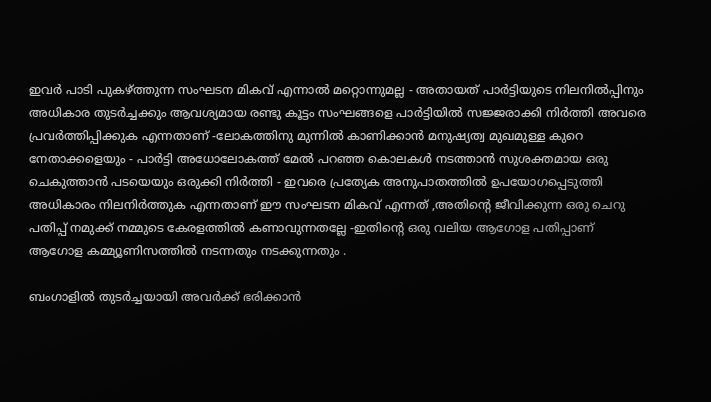ഇവർ പാടി പുകഴ്ത്തുന്ന സംഘടന മികവ് എന്നാൽ മറ്റൊന്നുമല്ല - അതായത് പാർട്ടിയുടെ നിലനിൽപ്പിനും അധികാര തുടർച്ചക്കും ആവശ്യമായ രണ്ടു കൂട്ടം സംഘങ്ങളെ പാർട്ടിയിൽ സജ്ജരാക്കി നിർത്തി അവരെ പ്രവർത്തിപ്പിക്കുക എന്നതാണ് -ലോകത്തിനു മുന്നിൽ കാണിക്കാൻ മനുഷ്യത്വ മുഖമുള്ള കുറെ നേതാക്കളെയും - പാർട്ടി അധോലോകത്ത് മേൽ പറഞ്ഞ കൊലകൾ നടത്താൻ സുശക്തമായ ഒരു ചെകുത്താൻ പടയെയും ഒരുക്കി നിർത്തി - ഇവരെ പ്രത്യേക അനുപാതത്തിൽ ഉപയോഗപ്പെടുത്തി അധികാരം നിലനിർത്തുക എന്നതാണ് ഈ സംഘടന മികവ് എന്നത് ,അതിന്റെ ജീവിക്കുന്ന ഒരു ചെറു പതിപ്പ് നമുക്ക് നമ്മുടെ കേരളത്തിൽ കണാവുന്നതല്ലേ -ഇതിന്റെ ഒരു വലിയ ആഗോള പതിപ്പാണ് ആഗോള കമ്മ്യൂണിസത്തിൽ നടന്നതും നടക്കുന്നതും .

ബംഗാളിൽ തുടർച്ചയായി അവർക്ക് ഭരിക്കാൻ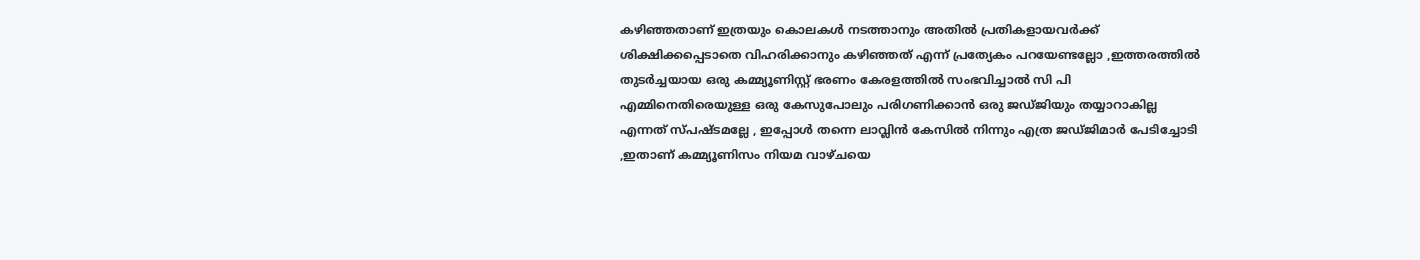കഴിഞ്ഞതാണ് ഇത്രയും കൊലകൾ നടത്താനും അതിൽ പ്രതികളായവർക്ക് ശിക്ഷിക്കപ്പെടാതെ വിഹരിക്കാനും കഴിഞ്ഞത് എന്ന് പ്രത്യേകം പറയേണ്ടല്ലോ ,ഇത്തരത്തിൽ തുടർച്ചയായ ഒരു കമ്മ്യൂണിസ്റ്റ് ഭരണം കേരളത്തിൽ സംഭവിച്ചാൽ സി പി എമ്മിനെതിരെയുള്ള ഒരു കേസുപോലും പരിഗണിക്കാൻ ഒരു ജഡ്ജിയും തയ്യാറാകില്ല എന്നത് സ്പഷ്ടമല്ലേ , ഇപ്പോൾ തന്നെ ലാവ്ലിൻ കേസിൽ നിന്നും എത്ര ജഡ്ജിമാർ പേടിച്ചോടി ,ഇതാണ് കമ്മ്യൂണിസം നിയമ വാഴ്ചയെ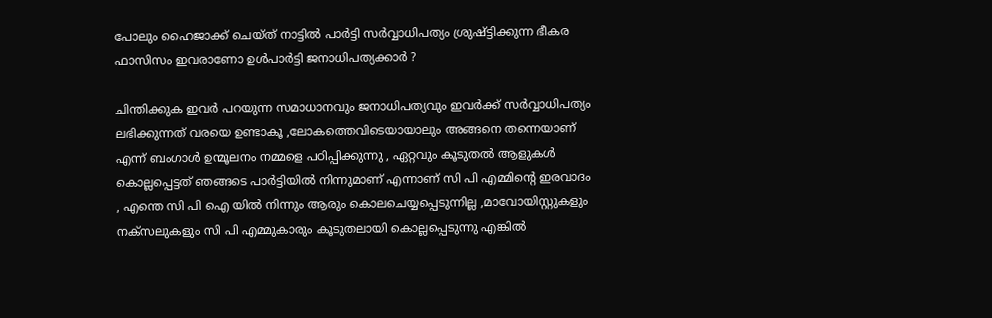പോലും ഹൈജാക്ക് ചെയ്ത് നാട്ടിൽ പാർട്ടി സർവ്വാധിപത്യം ശ്രുഷ്ട്ടിക്കുന്ന ഭീകര ഫാസിസം ഇവരാണോ ഉൾപാർട്ടി ജനാധിപത്യക്കാർ ?

ചിന്തിക്കുക ഇവർ പറയുന്ന സമാധാനവും ജനാധിപത്യവും ഇവർക്ക് സർവ്വാധിപത്യം ലഭിക്കുന്നത് വരയെ ഉണ്ടാകൂ ,ലോകത്തെവിടെയായാലും അങ്ങനെ തന്നെയാണ് എന്ന് ബംഗാൾ ഉന്മൂലനം നമ്മളെ പഠിപ്പിക്കുന്നു , ഏറ്റവും കൂടുതൽ ആളുകൾ കൊല്ലപ്പെട്ടത് ഞങ്ങടെ പാർട്ടിയിൽ നിന്നുമാണ് എന്നാണ് സി പി എമ്മിന്റെ ഇരവാദം , എന്തെ സി പി ഐ യിൽ നിന്നും ആരും കൊലചെയ്യപ്പെടുന്നില്ല ,മാവോയിസ്റ്റുകളും നക്സലുകളും സി പി എമ്മുകാരും കൂടുതലായി കൊല്ലപ്പെടുന്നു എങ്കിൽ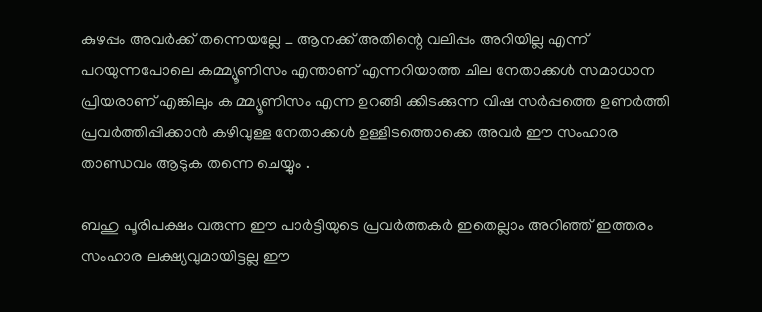കുഴപ്പം അവർക്ക് തന്നെയല്ലേ _ ആനക്ക് അതിന്റെ വലിപ്പം അറിയില്ല എന്ന് പറയുന്നപോലെ കമ്മ്യൂണിസം എന്താണ് എന്നറിയാത്ത ചില നേതാക്കൾ സമാധാന പ്രിയരാണ് എങ്കിലും ക മ്മ്യൂണിസം എന്ന ഉറങ്ങി ക്കിടക്കുന്ന വിഷ സർപ്പത്തെ ഉണർത്തി പ്രവർത്തിപ്പിക്കാൻ കഴിവുള്ള നേതാക്കൾ ഉള്ളിടത്തൊക്കെ അവർ ഈ സംഹാര താണ്ഡവം ആടുക തന്നെ ചെയ്യും .

ബഹു പൂരിപക്ഷം വരുന്ന ഈ പാർട്ടിയുടെ പ്രവർത്തകർ ഇതെല്ലാം അറിഞ്ഞ് ഇത്തരം സംഹാര ലക്ഷ്യവുമായിട്ടല്ല ഈ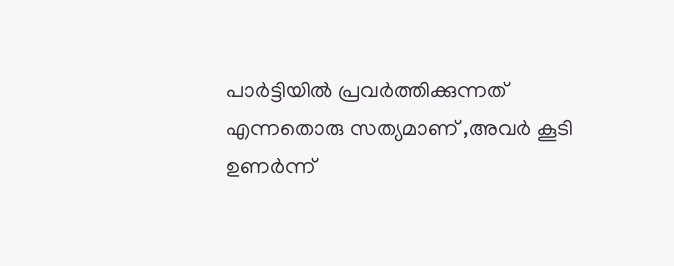പാർട്ടിയിൽ പ്രവർത്തിക്കുന്നത് എന്നതൊരു സത്യമാണ് ,അവർ കൂടി ഉണർന്ന്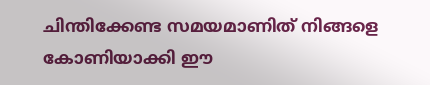ചിന്തിക്കേണ്ട സമയമാണിത് നിങ്ങളെ കോണിയാക്കി ഈ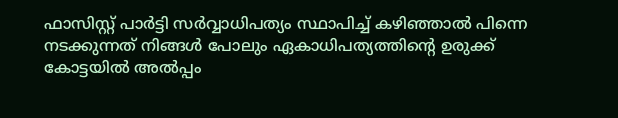ഫാസിസ്റ്റ് പാർട്ടി സർവ്വാധിപത്യം സ്ഥാപിച്ച് കഴിഞ്ഞാൽ പിന്നെ നടക്കുന്നത് നിങ്ങൾ പോലും ഏകാധിപത്യത്തിന്റെ ഉരുക്ക് കോട്ടയിൽ അൽപ്പം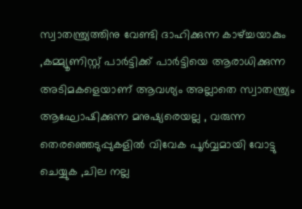സ്വാതന്ത്ര്യത്തിനു വേണ്ടി ദാഹിക്കുന്ന കാഴ്ച്ചയാകും ,കമ്മ്യൂണിസ്റ്റ് പാർട്ടിക്ക് പാർട്ടിയെ ആരാധിക്കുന്ന അടിമകളെയാണ് ആവശ്യം അല്ലാതെ സ്വാതന്ത്ര്യം ആഘോഷിക്കുന്ന മനുഷ്യരെയല്ല , വരുന്ന തെരഞ്ഞെടുപ്പുകളിൽ വിവേക പൂർവ്വമായി വോട്ടു ചെയ്യുക ,ചില നല്ല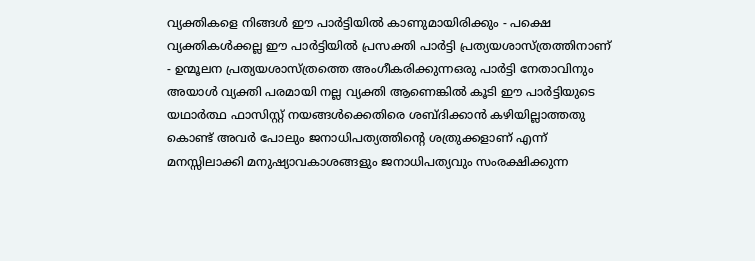വ്യക്തികളെ നിങ്ങൾ ഈ പാർട്ടിയിൽ കാണുമായിരിക്കും - പക്ഷെ വ്യക്തികൾക്കല്ല ഈ പാർട്ടിയിൽ പ്രസക്തി പാർട്ടി പ്രത്യയശാസ്ത്രത്തിനാണ് - ഉന്മൂലന പ്രത്യയശാസ്ത്രത്തെ അംഗീകരിക്കുന്നഒരു പാർട്ടി നേതാവിനും അയാൾ വ്യക്തി പരമായി നല്ല വ്യക്തി ആണെങ്കിൽ കൂടി ഈ പാർട്ടിയുടെ യഥാർത്ഥ ഫാസിസ്റ്റ് നയങ്ങൾക്കെതിരെ ശബ്ദിക്കാൻ കഴിയില്ലാത്തതു കൊണ്ട് അവർ പോലും ജനാധിപത്യത്തിന്റെ ശത്രുക്കളാണ് എന്ന് മനസ്സിലാക്കി മനുഷ്യാവകാശങ്ങളും ജനാധിപത്യവും സംരക്ഷിക്കുന്ന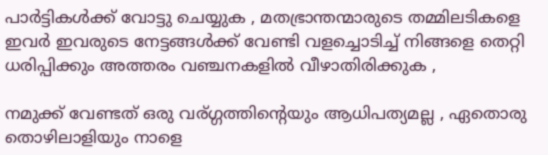പാർട്ടികൾക്ക് വോട്ടു ചെയ്യുക , മതഭ്രാന്തന്മാരുടെ തമ്മിലടികളെ ഇവർ ഇവരുടെ നേട്ടങ്ങൾക്ക് വേണ്ടി വളച്ചൊടിച്ച് നിങ്ങളെ തെറ്റി ധരിപ്പിക്കും അത്തരം വഞ്ചനകളിൽ വീഴാതിരിക്കുക ,

നമുക്ക് വേണ്ടത് ഒരു വര്ഗ്ഗത്തിന്റെയും ആധിപത്യമല്ല , ഏതൊരു തൊഴിലാളിയും നാളെ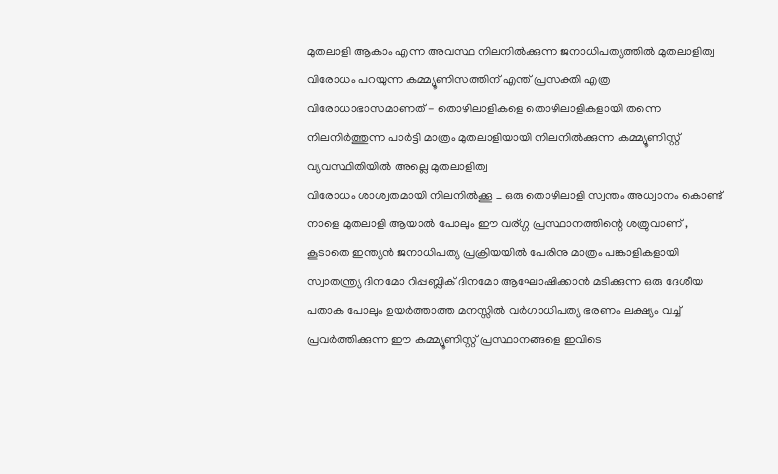മുതലാളി ആകാം എന്ന അവസ്ഥ നിലനിൽക്കുന്ന ജനാധിപത്യത്തിൽ മുതലാളിത്വ വിരോധം പറയുന്ന കമ്മ്യൂണിസത്തിന് എന്ത് പ്രസക്തി എത്ര വിരോധാഭാസമാണത് - തൊഴിലാളികളെ തൊഴിലാളികളായി തന്നെ നിലനിർത്തുന്ന പാർട്ടി മാത്രം മുതലാളിയായി നിലനിൽക്കുന്ന കമ്മ്യൂണിസ്റ്റ് വ്യവസ്ഥിതിയിൽ അല്ലെ മുതലാളിത്വ
വിരോധം ശാശ്വതമായി നിലനിൽക്കൂ _ ഒരു തൊഴിലാളി സ്വന്തം അധ്വാനം കൊണ്ട് നാളെ മുതലാളി ആയാൽ പോലും ഈ വര്ഗ്ഗ പ്രസ്ഥാനത്തിന്റെ ശത്രുവാണ് , കൂടാതെ ഇന്ത്യൻ ജനാധിപത്യ പ്രക്രിയയിൽ പേരിനു മാത്രം പങ്കാളികളായി സ്വാതന്ത്ര്യ ദിനമോ റിപ്പബ്ലിക് ദിനമോ ആഘോഷിക്കാൻ മടിക്കുന്ന ഒരു ദേശീയ പതാക പോലും ഉയർത്താത്ത മനസ്സിൽ വർഗാധിപത്യ ഭരണം ലക്ഷ്യം വച്ച് പ്രവർത്തിക്കുന്ന ഈ കമ്മ്യൂണിസ്റ്റ് പ്രസ്ഥാനങ്ങളെ ഇവിടെ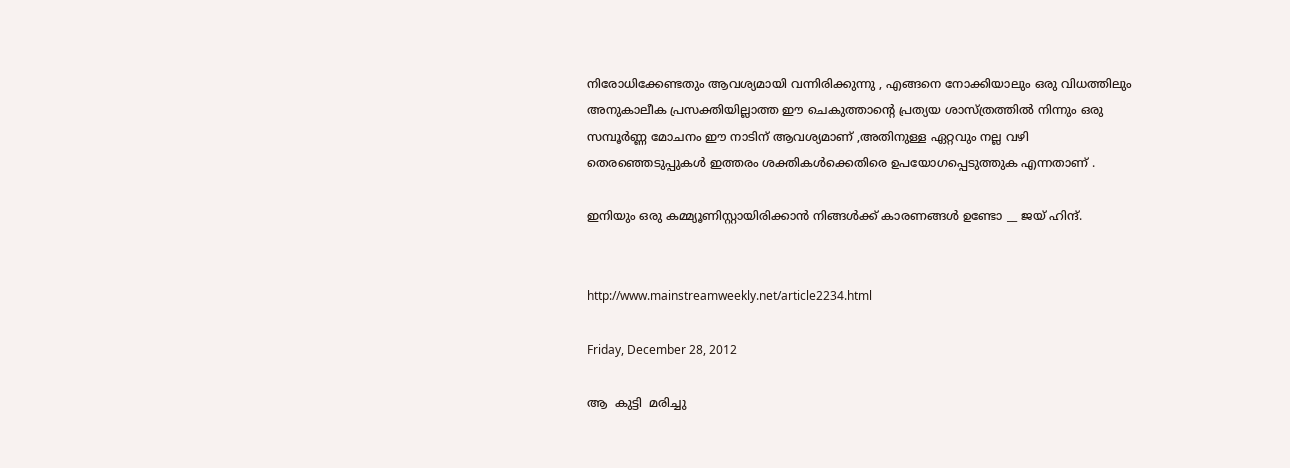നിരോധിക്കേണ്ടതും ആവശ്യമായി വന്നിരിക്കുന്നു , എങ്ങനെ നോക്കിയാലും ഒരു വിധത്തിലും അനുകാലീക പ്രസക്തിയില്ലാത്ത ഈ ചെകുത്താന്റെ പ്രത്യയ ശാസ്ത്രത്തിൽ നിന്നും ഒരു സമ്പൂർണ്ണ മോചനം ഈ നാടിന് ആവശ്യമാണ് ,അതിനുള്ള ഏറ്റവും നല്ല വഴി തെരഞ്ഞെടുപ്പുകൾ ഇത്തരം ശക്തികൾക്കെതിരെ ഉപയോഗപ്പെടുത്തുക എന്നതാണ് .

ഇനിയും ഒരു കമ്മ്യൂണിസ്റ്റായിരിക്കാൻ നിങ്ങൾക്ക് കാരണങ്ങൾ ഉണ്ടോ __ ജയ് ഹിന്ദ്.


http://www.mainstreamweekly.net/article2234.html

Friday, December 28, 2012

ആ  കുട്ടി  മരിച്ചു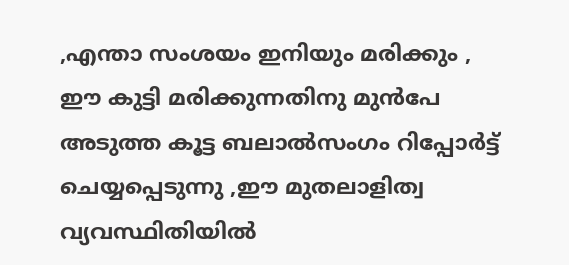,എന്താ സംശയം ഇനിയും മരിക്കും , ഈ കുട്ടി മരിക്കുന്നതിനു മുന്‍പേ അടുത്ത കൂട്ട ബലാല്‍സംഗം റിപ്പോര്‍ട്ട് ചെയ്യപ്പെടുന്നു ,ഈ മുതലാളിത്വ വ്യവസ്ഥിതിയില്‍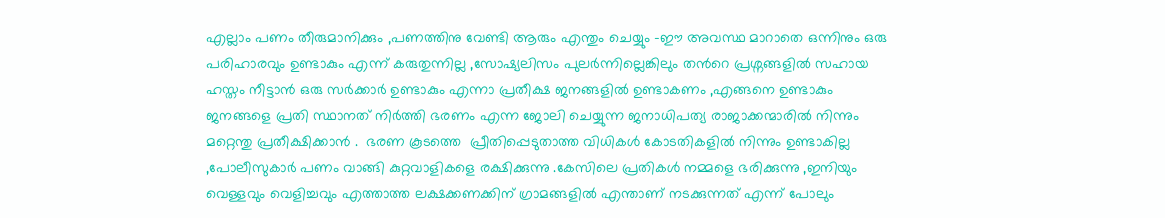എല്ലാം പണം തീരുമാനിക്കും ,പണത്തിനു വേണ്ടി ആരും എന്തും ചെയ്യും -ഈ അവസ്ഥ മാറാതെ ഒന്നിനും ഒരു പരിഹാരവും ഉണ്ടാകും എന്ന് കരുതുന്നില്ല ,സോഷ്യലിസം പുലര്‍ന്നില്ലെങ്കിലും തന്‍റെ പ്രശ്നങ്ങളില്‍ സഹായ ഹസ്തം നീട്ടാന്‍ ഒരു സര്‍ക്കാര്‍ ഉണ്ടാകും എന്നാ പ്രതീക്ഷ ജനങ്ങളില്‍ ഉണ്ടാകണം ,എങ്ങനെ ഉണ്ടാകും ജനങ്ങളെ പ്രതി സ്ഥാനത് നിര്‍ത്തി ഭരണം എന്ന ജോലി ചെയ്യുന്ന ജനാധിപത്യ രാജാക്കന്മാരില്‍ നിന്നും മറ്റെന്തു പ്രതീക്ഷിക്കാന്‍ .  ഭരണ കൂടത്തെ  പ്രീതിപ്പെടുതാത്ത വിധികള്‍ കോടതികളില്‍ നിന്നും ഉണ്ടാകില്ല ,പോലീസുകാര്‍ പണം വാങ്ങി കുറ്റവാളികളെ രക്ഷിക്കുന്നു .കേസിലെ പ്രതികള്‍ നമ്മളെ ഭരിക്കുന്നു ,ഇനിയും വെള്ളവും വെളിച്ചവും എത്താത്ത ലക്ഷക്കണക്കിന്‌ ഗ്രാമങ്ങളില്‍ എന്താണ് നടക്കുന്നത് എന്ന് പോലും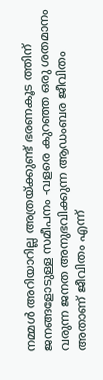നമ്മള്‍ അറിയാറില്ല അത്രയ്ക്കുണ്ട് ഭരണകൂട ത്തിന് ജനങ്ങളോടുള്ള സമീപനം -വളരെ കുറഞ്ഞ ഒരു ശതമാനം വരുന്ന ജനത അനുഭവിക്കുന്ന ആഡംബര ജീവിതം അതാണ്‌ ജീവിതം എന്ന്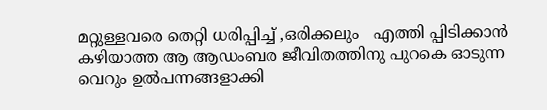മറ്റുള്ളവരെ തെറ്റി ധരിപ്പിച്ച് ,ഒരിക്കലും   എത്തി പ്പിടിക്കാന്‍ കഴിയാത്ത ആ ആഡംബര ജീവിതത്തിനു പുറകെ ഓടുന്ന വെറും ഉല്‍പന്നങ്ങളാക്കി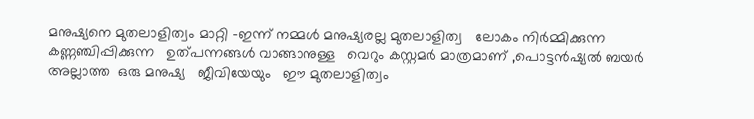മനുഷ്യനെ മുതലാളിത്വം മാറ്റി -ഇന്ന് നമ്മള്‍ മനുഷ്യരല്ല മുതലാളിത്വ   ലോകം നിര്‍മ്മിക്കുന്ന കണ്ണഞ്ചിപ്പിക്കുന്ന   ഉത്പന്നങ്ങള്‍ വാങ്ങാനുള്ള   വെറും കസ്റ്റമര്‍ മാത്രമാണ് ,പൊട്ടന്‍ഷ്യല്‍ ബയര്‍ അല്ലാത്ത  ഒരു മനുഷ്യ   ജീവിയേയും   ഈ മുതലാളിത്വം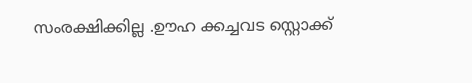സംരക്ഷിക്കില്ല .ഊഹ ക്കച്ചവട സ്റ്റൊക്ക്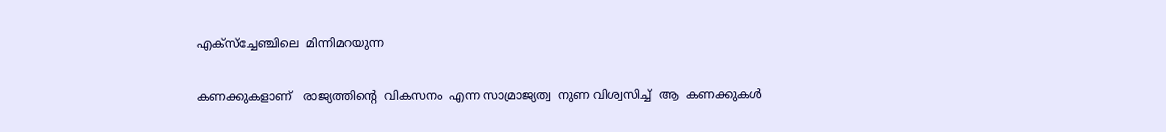എക്സ്ച്ചേഞ്ചിലെ  മിന്നിമറയുന്ന

കണക്കുകളാണ്   രാജ്യത്തിന്റെ  വികസനം  എന്ന സാമ്രാജ്യത്വ  നുണ വിശ്വസിച്ച്  ആ  കണക്കുകള്‍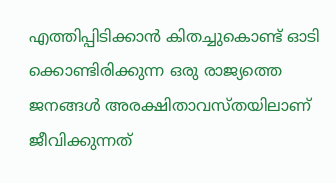എത്തിപ്പിടിക്കാന്‍ കിതച്ചുകൊണ്ട് ഓടി ക്കൊണ്ടിരിക്കുന്ന ഒരു രാജ്യത്തെ ജനങ്ങള്‍ അരക്ഷിതാവസ്തയിലാണ് ജീവിക്കുന്നത്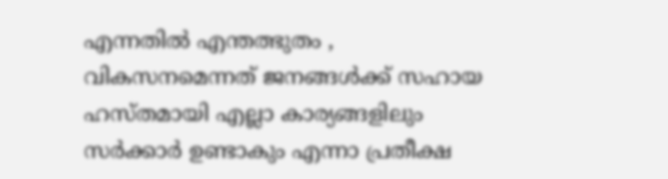എന്നതില്‍ എന്തത്ഭുതം , വികസനമെന്നത് ജനങ്ങള്‍ക്ക്‌ സഹായ ഹസ്തമായി എല്ലാ കാര്യങ്ങളിലും സര്‍ക്കാര്‍ ഉണ്ടാകും എന്നാ പ്രതീക്ഷ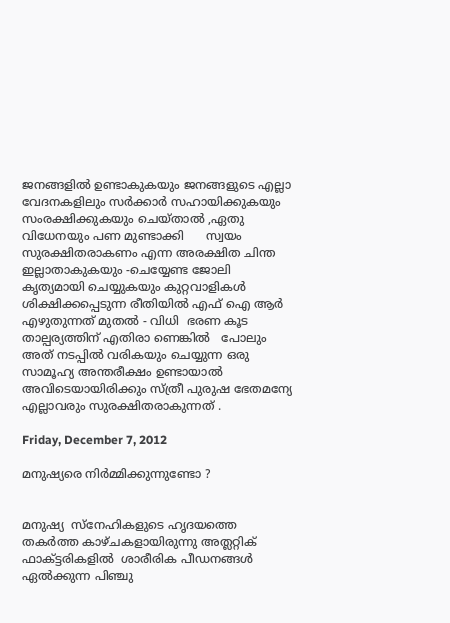ജനങ്ങളില്‍ ഉണ്ടാകുകയും ജനങ്ങളുടെ എല്ലാ വേദനകളിലും സര്‍ക്കാര്‍ സഹായിക്കുകയും സംരക്ഷിക്കുകയും ചെയ്‌താല്‍ ,ഏതു വിധേനയും പണ മുണ്ടാക്കി      സ്വയം സുരക്ഷിതരാകണം എന്ന അരക്ഷിത ചിന്ത ഇല്ലാതാകുകയും -ചെയ്യേണ്ട ജോലി കൃത്യമായി ചെയ്യുകയും കുറ്റവാളികള്‍ ശിക്ഷിക്കപ്പെടുന്ന രീതിയില്‍ എഫ് ഐ ആര്‍ എഴുതുന്നത്‌ മുതല്‍ - വിധി  ഭരണ കൂട താല്പര്യത്തിന് എതിരാ ണെങ്കില്‍   പോലും അത് നടപ്പില്‍ വരികയും ചെയ്യുന്ന ഒരു സാമൂഹ്യ അന്തരീക്ഷം ഉണ്ടായാല്‍ അവിടെയായിരിക്കും സ്ത്രീ പുരുഷ ഭേതമന്യേ എല്ലാവരും സുരക്ഷിതരാകുന്നത് .

Friday, December 7, 2012

മനുഷ്യരെ നിര്‍മ്മിക്കുന്നുണ്ടോ ?


മനുഷ്യ  സ്നേഹികളുടെ ഹൃദയത്തെ തകര്‍ത്ത കാഴ്ചകളായിരുന്നു അത്ലറ്റിക്  ഫാക്ട്ടരികളില്‍  ശാരീരിക പീഡനങ്ങള്‍ ഏല്‍ക്കുന്ന പിഞ്ചു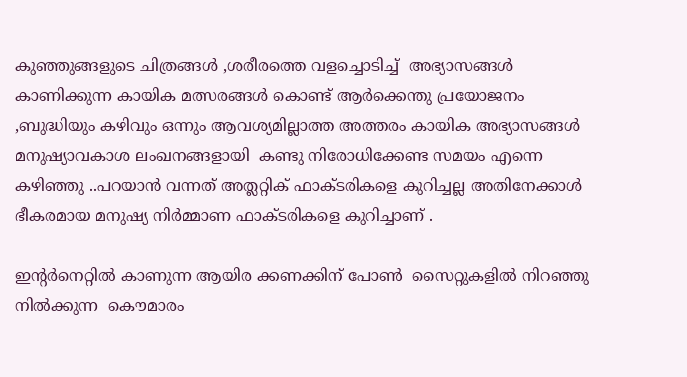കുഞ്ഞുങ്ങളുടെ ചിത്രങ്ങള്‍ ,ശരീരത്തെ വളച്ചൊടിച്ച്  അഭ്യാസങ്ങള്‍ കാണിക്കുന്ന കായിക മത്സരങ്ങള്‍ കൊണ്ട് ആര്‍ക്കെന്തു പ്രയോജനം ,ബുദ്ധിയും കഴിവും ഒന്നും ആവശ്യമില്ലാത്ത അത്തരം കായിക അഭ്യാസങ്ങള്‍ മനുഷ്യാവകാശ ലംഖനങ്ങളായി  കണ്ടു നിരോധിക്കേണ്ട സമയം എന്നെ കഴിഞ്ഞു ..പറയാന്‍ വന്നത് അത്ലറ്റിക് ഫാക്ടരികളെ കുറിച്ചല്ല അതിനേക്കാള്‍ ഭീകരമായ മനുഷ്യ നിര്‍മ്മാണ ഫാക്ടരികളെ കുറിച്ചാണ് .

ഇന്റര്‍നെറ്റില്‍ കാണുന്ന ആയിര ക്കണക്കിന് പോണ്‍  സൈറ്റുകളില്‍ നിറഞ്ഞു നില്‍ക്കുന്ന  കൌമാരം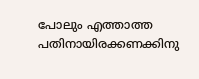പോലും എത്താത്ത പതിനായിരക്കണക്കിനു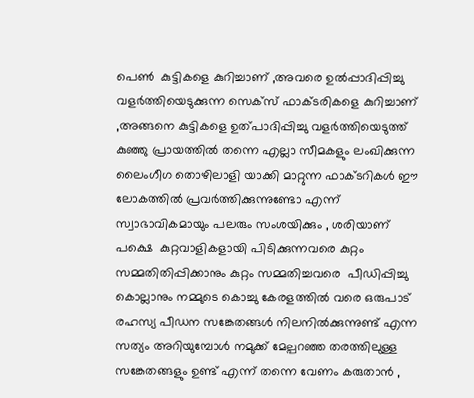പെണ്‍  കുട്ടികളെ കുറിച്ചാണ് ,അവരെ ഉല്‍പ്പാദിപ്പിച്ചു വളര്‍ത്തിയെടുക്കുന്ന സെക്സ് ഫാക്ടരികളെ കുറിച്ചാണ് ,അങ്ങനെ കുട്ടികളെ ഉത്പാദിപ്പിച്ചു വളര്‍ത്തിയെടുത്ത്  കുഞ്ഞു പ്രായത്തില്‍ തന്നെ എല്ലാ സീമകളും ലംഖിക്കുന്ന ലൈംഗീഗ തൊഴിലാളി യാക്കി മാറ്റുന്ന ഫാക്ടറികള്‍ ഈ ലോകത്തില്‍ പ്രവര്‍ത്തിക്കുന്നുണ്ടോ എന്ന് സ്വാഭാവികമായും പലരും സംശയിക്കും , ശരിയാണ് പക്ഷെ  കുറ്റവാളികളായി പിടിക്കുന്നവരെ കുറ്റം സമ്മതിതിപ്പിക്കാനും കുറ്റം സമ്മതിച്ചവരെ  പീഡിപ്പിച്ചു കൊല്ലാനും നമ്മുടെ കൊച്ചു കേരളത്തില്‍ വരെ ഒരുപാട് രഹസ്യ പീഡന സങ്കേതങ്ങള്‍ നിലനില്‍ക്കുന്നുണ്ട് എന്ന സത്യം അറിയുമ്പോള്‍ നമുക്ക് മേല്പറഞ്ഞ തരത്തിലുള്ള സങ്കേതങ്ങളും ഉണ്ട് എന്ന് തന്നെ വേണം കരുതാന്‍ ,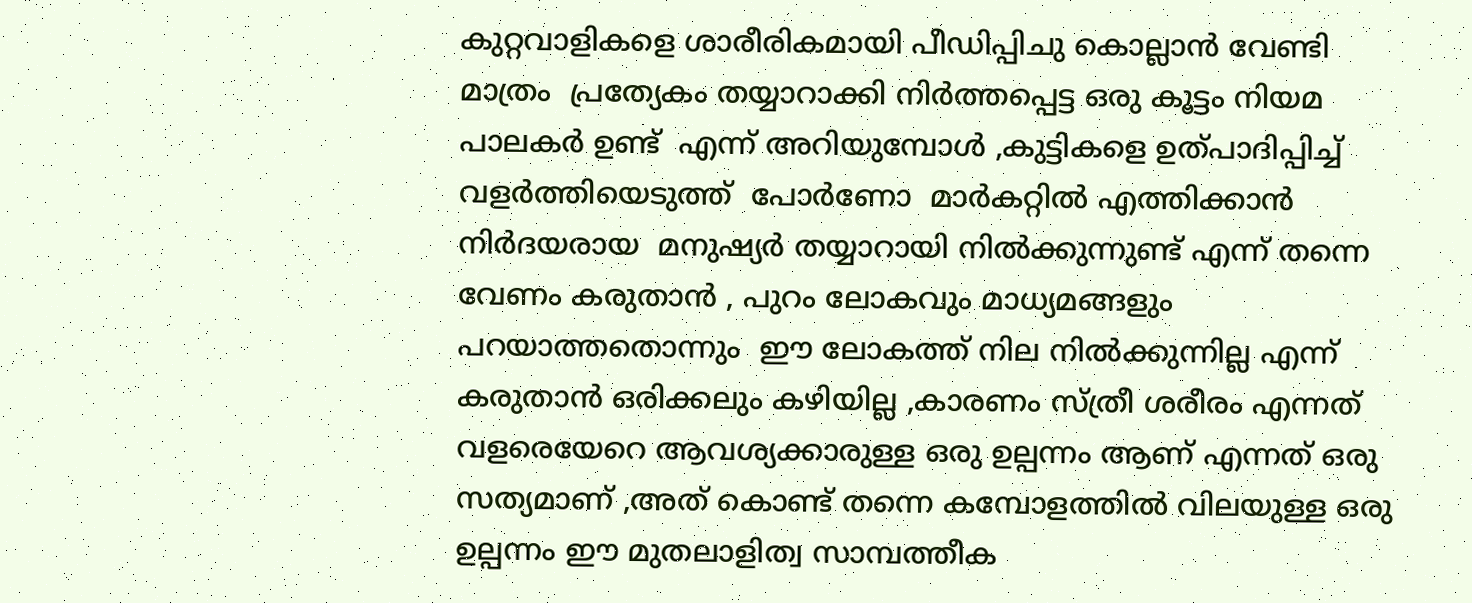കുറ്റവാളികളെ ശാരീരികമായി പീഡിപ്പിചു കൊല്ലാന്‍ വേണ്ടി  മാത്രം  പ്രത്യേകം തയ്യാറാക്കി നിര്‍ത്തപ്പെട്ട ഒരു കൂട്ടം നിയമ പാലകര്‍ ഉണ്ട്  എന്ന് അറിയുമ്പോള്‍ ,കുട്ടികളെ ഉത്പാദിപ്പിച്ച് വളര്‍ത്തിയെടുത്ത്  പോര്‍ണോ  മാര്‍കറ്റില്‍ എത്തിക്കാന്‍ നിര്‍ദയരായ  മനുഷ്യര്‍ തയ്യാറായി നില്‍ക്കുന്നുണ്ട് എന്ന് തന്നെ വേണം കരുതാന്‍ , പുറം ലോകവും മാധ്യമങ്ങളും പറയാത്തതൊന്നും  ഈ ലോകത്ത് നില നില്‍ക്കുന്നില്ല എന്ന് കരുതാന്‍ ഒരിക്കലും കഴിയില്ല ,കാരണം സ്ത്രീ ശരീരം എന്നത് വളരെയേറെ ആവശ്യക്കാരുള്ള ഒരു ഉല്പന്നം ആണ് എന്നത് ഒരു സത്യമാണ് ,അത് കൊണ്ട് തന്നെ കമ്പോളത്തില്‍ വിലയുള്ള ഒരു ഉല്പന്നം ഈ മുതലാളിത്വ സാമ്പത്തീക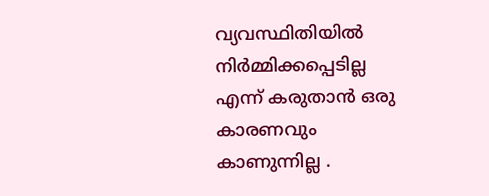വ്യവസ്ഥിതിയില്‍ നിര്‍മ്മിക്കപ്പെടില്ല എന്ന് കരുതാന്‍ ഒരു കാരണവും കാണുന്നില്ല .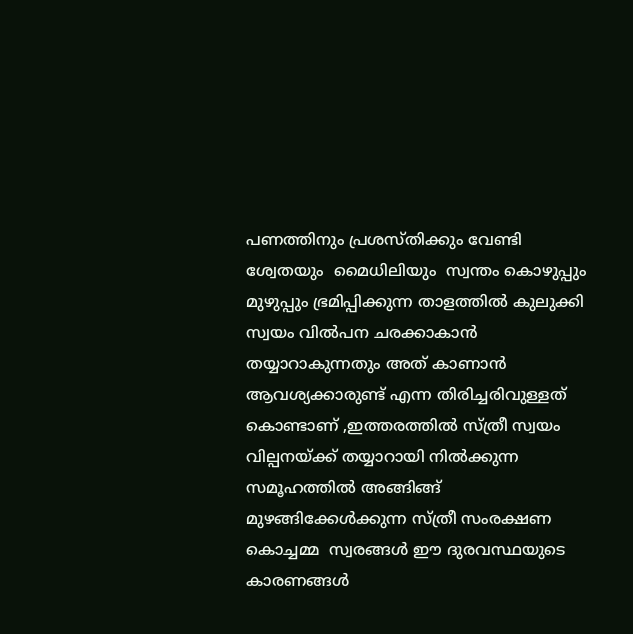പണത്തിനും പ്രശസ്തിക്കും വേണ്ടി ശ്വേതയും  മൈധിലിയും  സ്വന്തം കൊഴുപ്പും മുഴുപ്പും ഭ്രമിപ്പിക്കുന്ന താളത്തില്‍ കുലുക്കി സ്വയം വില്‍പന ചരക്കാകാന്‍ തയ്യാറാകുന്നതും അത് കാണാന്‍ ആവശ്യക്കാരുണ്ട് എന്ന തിരിച്ചരിവുള്ളത് കൊണ്ടാണ് ,ഇത്തരത്തില്‍ സ്ത്രീ സ്വയം വില്പനയ്ക്ക് തയ്യാറായി നില്‍ക്കുന്ന സമൂഹത്തില്‍ അങ്ങിങ്ങ് മുഴങ്ങിക്കേള്‍ക്കുന്ന സ്ത്രീ സംരക്ഷണ കൊച്ചമ്മ  സ്വരങ്ങള്‍ ഈ ദുരവസ്ഥയുടെ കാരണങ്ങള്‍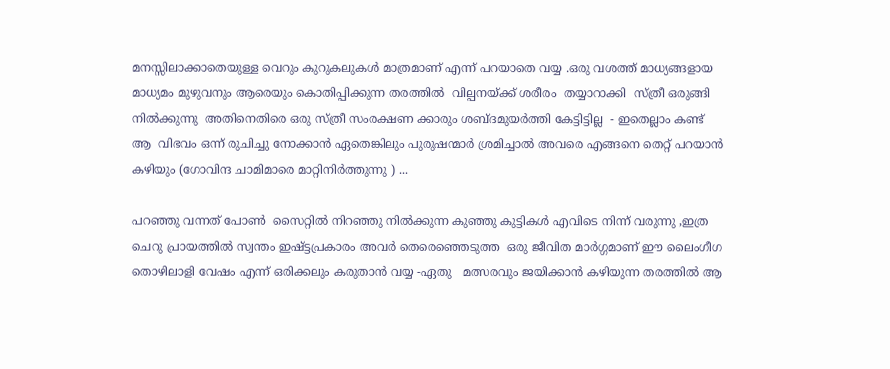മനസ്സിലാക്കാതെയുള്ള വെറും കുറുകലുകള്‍ മാത്രമാണ് എന്ന് പറയാതെ വയ്യ .ഒരു വശത്ത് മാധ്യങ്ങളായ മാധ്യമം മുഴുവനും ആരെയും കൊതിപ്പിക്കുന്ന തരത്തില്‍  വില്പനയ്ക്ക് ശരീരം  തയ്യാറാക്കി  സ്ത്രീ ഒരുങ്ങി നില്‍ക്കുന്നു  അതിനെതിരെ ഒരു സ്ത്രീ സംരക്ഷണ ക്കാരും ശബ്ദമുയര്‍ത്തി കേട്ടിട്ടില്ല  - ഇതെല്ലാം കണ്ട്   ആ  വിഭവം ഒന്ന് രുചിച്ചു നോക്കാന്‍ ഏതെങ്കിലും പുരുഷന്മാര്‍ ശ്രമിച്ചാല്‍ അവരെ എങ്ങനെ തെറ്റ് പറയാന്‍ കഴിയും (ഗോവിന്ദ ചാമിമാരെ മാറ്റിനിര്‍ത്തുന്നു ) ...

പറഞ്ഞു വന്നത് പോണ്‍  സൈറ്റില്‍ നിറഞ്ഞു നില്‍ക്കുന്ന കുഞ്ഞു കുട്ടികള്‍ എവിടെ നിന്ന് വരുന്നു ,ഇത്ര ചെറു പ്രായത്തില്‍ സ്വന്തം ഇഷ്ട്ടപ്രകാരം അവര്‍ തെരെഞ്ഞെടുത്ത  ഒരു ജീവിത മാര്‍ഗ്ഗമാണ് ഈ ലൈംഗീഗ  തൊഴിലാളി വേഷം എന്ന് ഒരിക്കലും കരുതാന്‍ വയ്യ -ഏതു   മത്സരവും ജയിക്കാന്‍ കഴിയുന്ന തരത്തില്‍ ആ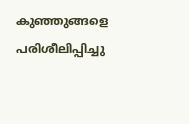കുഞ്ഞുങ്ങളെ   പരിശീലിപ്പിച്ചു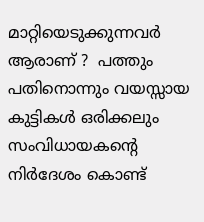മാറ്റിയെടുക്കുന്നവര്‍ ആരാണ് ?  പത്തും പതിനൊന്നും വയസ്സായ കുട്ടികള്‍ ഒരിക്കലും സംവിധായകന്റെ നിര്‍ദേശം കൊണ്ട്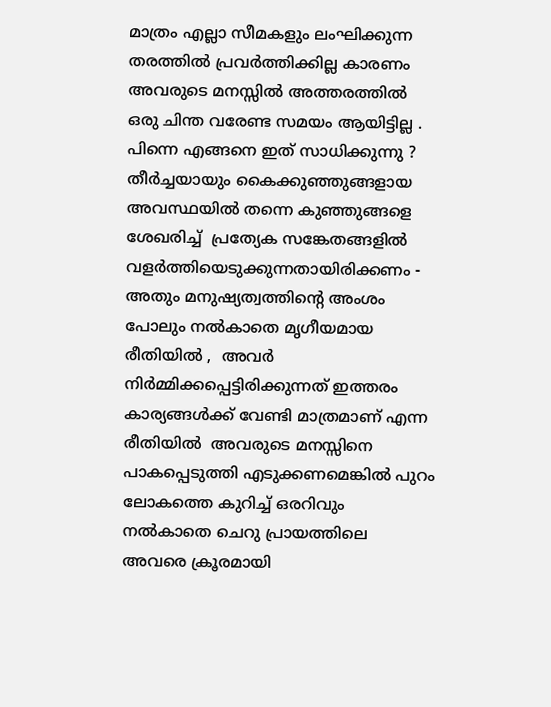മാത്രം എല്ലാ സീമകളും ലംഘിക്കുന്ന തരത്തില്‍ പ്രവര്‍ത്തിക്കില്ല കാരണം അവരുടെ മനസ്സില്‍ അത്തരത്തില്‍ ഒരു ചിന്ത വരേണ്ട സമയം ആയിട്ടില്ല . പിന്നെ എങ്ങനെ ഇത് സാധിക്കുന്നു ? തീര്‍ച്ചയായും കൈക്കുഞ്ഞുങ്ങളായ അവസ്ഥയില്‍ തന്നെ കുഞ്ഞുങ്ങളെ ശേഖരിച്ച്  പ്രത്യേക സങ്കേതങ്ങളില്‍ വളര്‍ത്തിയെടുക്കുന്നതായിരിക്കണം - അതും മനുഷ്യത്വത്തിന്റെ അംശം പോലും നല്‍കാതെ മൃഗീയമായ രീതിയില്‍ ,  അവര്‍ നിര്‍മ്മിക്കപ്പെട്ടിരിക്കുന്നത് ഇത്തരം കാര്യങ്ങള്‍ക്ക് വേണ്ടി മാത്രമാണ് എന്ന രീതിയില്‍  അവരുടെ മനസ്സിനെ പാകപ്പെടുത്തി എടുക്കണമെങ്കില്‍ പുറം ലോകത്തെ കുറിച്ച് ഒരറിവും നല്‍കാതെ ചെറു പ്രായത്തിലെ അവരെ ക്രൂരമായി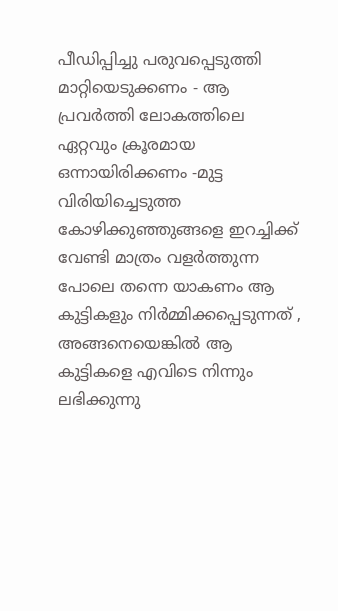പീഡിപ്പിച്ചു പരുവപ്പെടുത്തി മാറ്റിയെടുക്കണം - ആ പ്രവര്‍ത്തി ലോകത്തിലെ ഏറ്റവും ക്രൂരമായ ഒന്നായിരിക്കണം -മുട്ട വിരിയിച്ചെടുത്ത കോഴിക്കുഞ്ഞുങ്ങളെ ഇറച്ചിക്ക് വേണ്ടി മാത്രം വളര്‍ത്തുന്ന പോലെ തന്നെ യാകണം ആ കുട്ടികളും നിര്‍മ്മിക്കപ്പെടുന്നത് , അങ്ങനെയെങ്കില്‍ ആ കുട്ടികളെ എവിടെ നിന്നും  ലഭിക്കുന്നു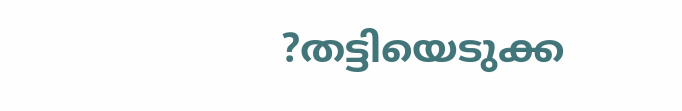?തട്ടിയെടുക്ക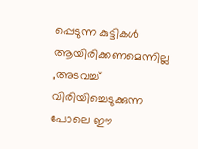പ്പെടുന്ന കുട്ടികള്‍ ആയിരിക്കണമെന്നില്ല  ,അടവച്ച് വിരിയിച്ചെടുക്കുന്ന പോലെ ഈ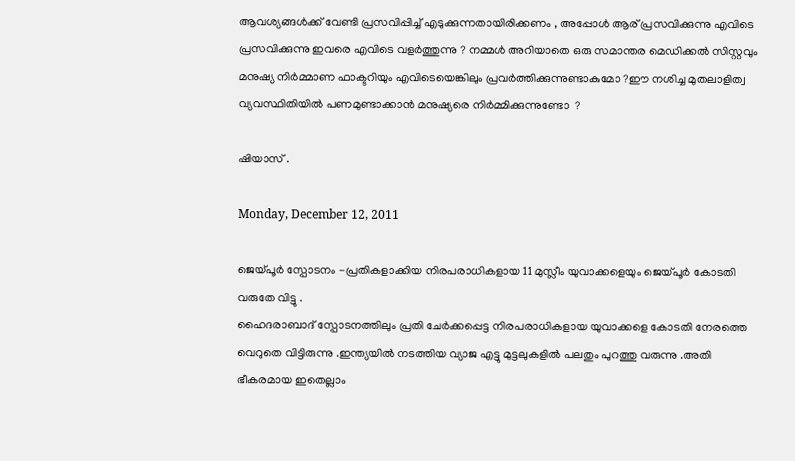ആവശ്യങ്ങള്‍ക്ക് വേണ്ടി പ്രസവിപ്പിച്ച് എടുക്കുന്നതായിരിക്കണം , അപ്പോള്‍ ആര് പ്രസവിക്കുന്നു എവിടെ പ്രസവിക്കുന്നു ഇവരെ എവിടെ വളര്‍ത്തുന്നു ? നമ്മള്‍ അറിയാതെ ഒരു സമാന്തര മെഡിക്കല്‍ സിസ്റ്റവും മനുഷ്യ നിര്‍മ്മാണ ഫാക്ടറിയും എവിടെയെങ്കിലും പ്രവര്‍ത്തിക്കുന്നുണ്ടാകുമോ ?ഈ നശിച്ച മുതലാളിത്വ വ്യവസ്ഥിതിയില്‍ പണമുണ്ടാക്കാന്‍ മനുഷ്യരെ നിര്‍മ്മിക്കുന്നുണ്ടോ  ?

ഷിയാസ് .

Monday, December 12, 2011

ജെയ്പൂര്‍ സ്പോടനം -പ്രതികളാക്കിയ നിരപരാധികളായ 11 മുസ്ലീം യുവാക്കളെയും ജെയ്പൂര്‍ കോടതി വരുതേ വിട്ടു .
ഹൈദരാബാദ് സ്പോടനത്തിലും പ്രതി ചേര്‍ക്കപ്പെട്ട നിരപരാധികളായ യുവാക്കളെ കോടതി നേരത്തെ വെറുതെ വിട്ടിരുന്നു .ഇന്ത്യയില്‍ നടത്തിയ വ്യാജ എട്ടു മുട്ടലുകളില്‍ പലതും പുറത്തു വരുന്നു .അതി ഭീകരമായ ഇതെല്ലാം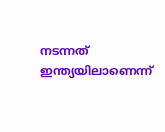നടന്നത്
ഇന്ത്യയിലാണെന്ന്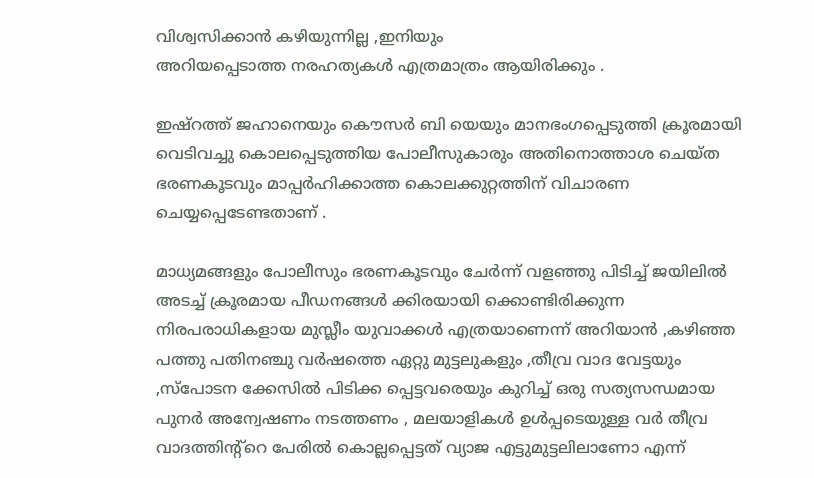വിശ്വസിക്കാന്‍ കഴിയുന്നില്ല ,ഇനിയും
അറിയപ്പെടാത്ത നരഹത്യകള്‍ എത്രമാത്രം ആയിരിക്കും .

ഇഷ്റത്ത് ജഹാനെയും കൌസര്‍ ബി യെയും മാനഭംഗപ്പെടുത്തി ക്രൂരമായി വെടിവച്ചു കൊലപ്പെടുത്തിയ പോലീസുകാരും അതിനൊത്താശ ചെയ്ത ഭരണകൂടവും മാപ്പര്‍ഹിക്കാത്ത കൊലക്കുറ്റത്തിന് വിചാരണ ചെയ്യപ്പെടേണ്ടതാണ് .

മാധ്യമങ്ങളും പോലീസും ഭരണകൂടവും ചേര്‍ന്ന് വളഞ്ഞു പിടിച്ച് ജയിലില്‍ അടച്ച് ക്രൂരമായ പീഡനങ്ങള്‍ ക്കിരയായി ക്കൊണ്ടിരിക്കുന്ന നിരപരാധികളായ മുസ്ലീം യുവാക്കള്‍ എത്രയാണെന്ന് അറിയാന്‍ ,കഴിഞ്ഞ പത്തു പതിനഞ്ചു വര്‍ഷത്തെ ഏറ്റു മുട്ടലുകളും ,തീവ്ര വാദ വേട്ടയും ,സ്പോടന ക്കേസില്‍ പിടിക്ക പ്പെട്ടവരെയും കുറിച്ച് ഒരു സത്യസന്ധമായ പുനര്‍ അന്വേഷണം നടത്തണം , മലയാളികള്‍ ഉള്‍പ്പടെയുള്ള വര്‍ തീവ്ര വാദത്തിന്റ്റെ പേരില്‍ കൊല്ലപ്പെട്ടത് വ്യാജ എട്ടുമുട്ടലിലാണോ എന്ന്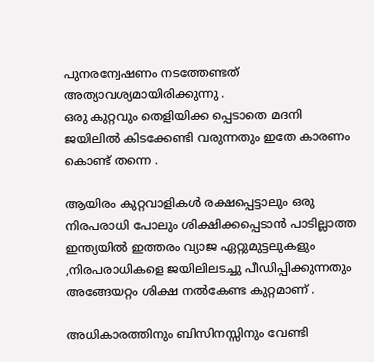പുനരന്വേഷണം നടത്തേണ്ടത് അത്യാവശ്യമായിരിക്കുന്നു .
ഒരു കുറ്റവും തെളിയിക്ക പ്പെടാതെ മദനി ജയിലില്‍ കിടക്കേണ്ടി വരുന്നതും ഇതേ കാരണം കൊണ്ട് തന്നെ .

ആയിരം കുറ്റവാളികള്‍ രക്ഷപ്പെട്ടാലും ഒരു നിരപരാധി പോലും ശിക്ഷിക്കപ്പെടാന്‍ പാടില്ലാത്ത ഇന്ത്യയില്‍ ഇത്തരം വ്യാജ ഏറ്റുമുട്ടലുകളും ,നിരപരാധികളെ ജയിലിലടച്ചു പീഡിപ്പിക്കുന്നതും അങ്ങേയറ്റം ശിക്ഷ നല്‍കേണ്ട കുറ്റമാണ് .

അധികാരത്തിനും ബിസിനസ്സിനും വേണ്ടി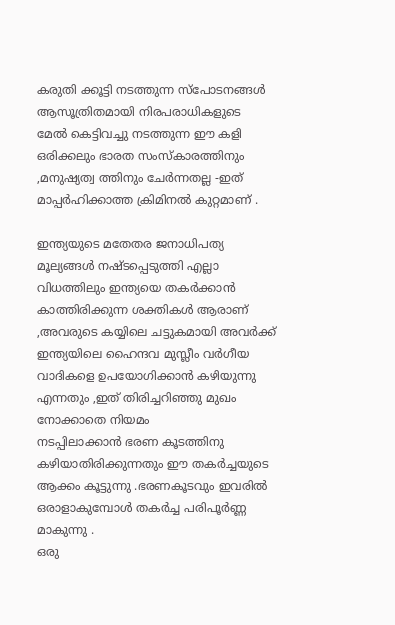കരുതി ക്കൂട്ടി നടത്തുന്ന സ്പോടനങ്ങള്‍ ആസൂത്രിതമായി നിരപരാധികളുടെ
മേല്‍ കെട്ടിവച്ചു നടത്തുന്ന ഈ കളി ഒരിക്കലും ഭാരത സംസ്കാരത്തിനും ,മനുഷ്യത്വ ത്തിനും ചേര്‍ന്നതല്ല -ഇത് മാപ്പര്‍ഹിക്കാത്ത ക്രിമിനല്‍ കുറ്റമാണ് .

ഇന്ത്യയുടെ മതേതര ജനാധിപത്യ മൂല്യങ്ങള്‍ നഷ്ടപ്പെടുത്തി എല്ലാ വിധത്തിലും ഇന്ത്യയെ തകര്‍ക്കാന്‍ കാത്തിരിക്കുന്ന ശക്തികള്‍ ആരാണ് ,അവരുടെ കയ്യിലെ ചട്ടുകമായി അവര്‍ക്ക് ഇന്ത്യയിലെ ഹൈന്ദവ മുസ്ലീം വര്‍ഗീയ വാദികളെ ഉപയോഗിക്കാന്‍ കഴിയുന്നു എന്നതും ,ഇത് തിരിച്ചറിഞ്ഞു മുഖം നോക്കാതെ നിയമം
നടപ്പിലാക്കാന്‍ ഭരണ കൂടത്തിനു കഴിയാതിരിക്കുന്നതും ഈ തകര്‍ച്ചയുടെ ആക്കം കൂട്ടുന്നു .ഭരണകൂടവും ഇവരില്‍ ഒരാളാകുമ്പോള്‍ തകര്‍ച്ച പരിപൂര്‍ണ്ണ മാകുന്നു .
ഒരു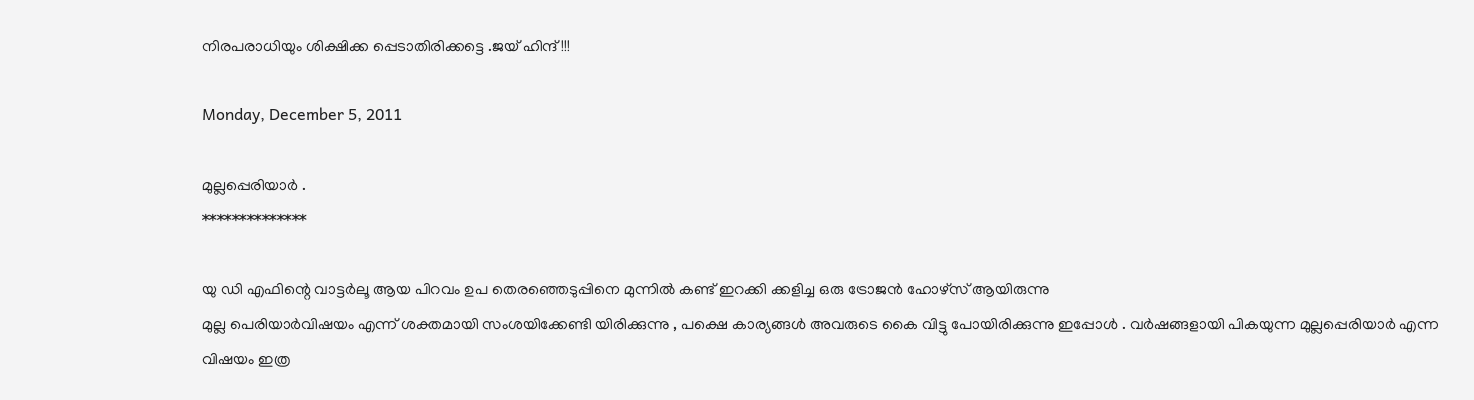നിരപരാധിയും ശിക്ഷിക്ക പ്പെടാതിരിക്കട്ടെ .ജയ് ഹിന്ദ്‌ !!!

Monday, December 5, 2011

മുല്ലപ്പെരിയാര്‍ .
**************

യു ഡി എഫിന്റെ വാട്ടര്‍ലൂ ആയ പിറവം ഉപ തെരഞ്ഞെടുപ്പിനെ മുന്നില്‍ കണ്ട് ഇറക്കി ക്കളിച്ച ഒരു ട്രോജന്‍ ഹോഴ്സ് ആയിരുന്നു
മുല്ല പെരിയാര്‍വിഷയം എന്ന് ശക്തമായി സംശയിക്കേണ്ടി യിരിക്കുന്നു , പക്ഷെ കാര്യങ്ങള്‍ അവരുടെ കൈ വിട്ടു പോയിരിക്കുന്നു ഇപ്പോള്‍ . വര്‍ഷങ്ങളായി പികയുന്ന മുല്ലപ്പെരിയാര്‍ എന്ന വിഷയം ഇത്ര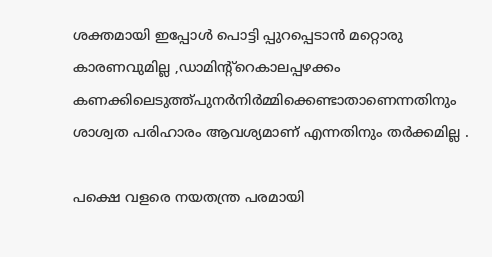ശക്തമായി ഇപ്പോള്‍ പൊട്ടി പ്പുറപ്പെടാന്‍ മറ്റൊരു കാരണവുമില്ല ,ഡാമിന്റ്റെകാലപ്പഴക്കം കണക്കിലെടുത്ത്പുനര്‍നിര്‍മ്മിക്കെണ്ടാതാണെന്നതിനും ശാശ്വത പരിഹാരം ആവശ്യമാണ് എന്നതിനും തര്‍ക്കമില്ല .

പക്ഷെ വളരെ നയതന്ത്ര പരമായി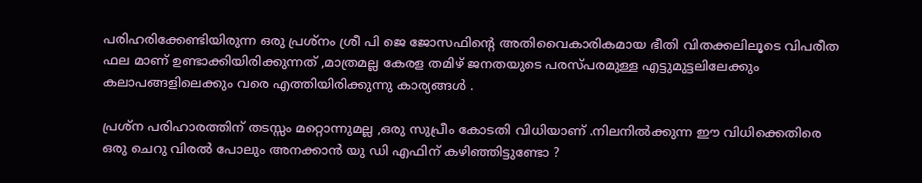പരിഹരിക്കേണ്ടിയിരുന്ന ഒരു പ്രശ്നം ശ്രീ പി ജെ ജോസഫിന്റെ അതിവൈകാരികമായ ഭീതി വിതക്കലിലൂടെ വിപരീത ഫല മാണ് ഉണ്ടാക്കിയിരിക്കുന്നത് ,മാത്രമല്ല കേരള തമിഴ് ജനതയുടെ പരസ്പരമുള്ള എട്ടുമുട്ടലിലേക്കും കലാപങ്ങളിലെക്കും വരെ എത്തിയിരിക്കുന്നു കാര്യങ്ങള്‍ .

പ്രശ്ന പരിഹാരത്തിന് തടസ്സം മറ്റൊന്നുമല്ല ,ഒരു സുപ്രീം കോടതി വിധിയാണ് .നിലനില്‍ക്കുന്ന ഈ വിധിക്കെതിരെ ഒരു ചെറു വിരല്‍ പോലും അനക്കാന്‍ യു ഡി എഫിന് കഴിഞ്ഞിട്ടുണ്ടോ ?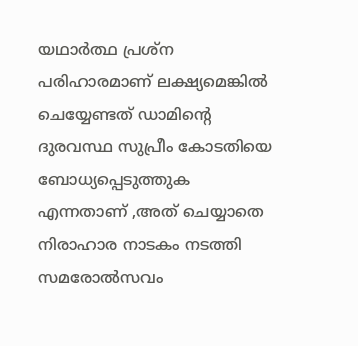യഥാര്‍ത്ഥ പ്രശ്ന പരിഹാരമാണ് ലക്ഷ്യമെങ്കില്‍ ചെയ്യേണ്ടത് ഡാമിന്റെ ദുരവസ്ഥ സുപ്രീം കോടതിയെ ബോധ്യപ്പെടുത്തുക എന്നതാണ് ,അത് ചെയ്യാതെ
നിരാഹാര നാടകം നടത്തി സമരോല്‍സവം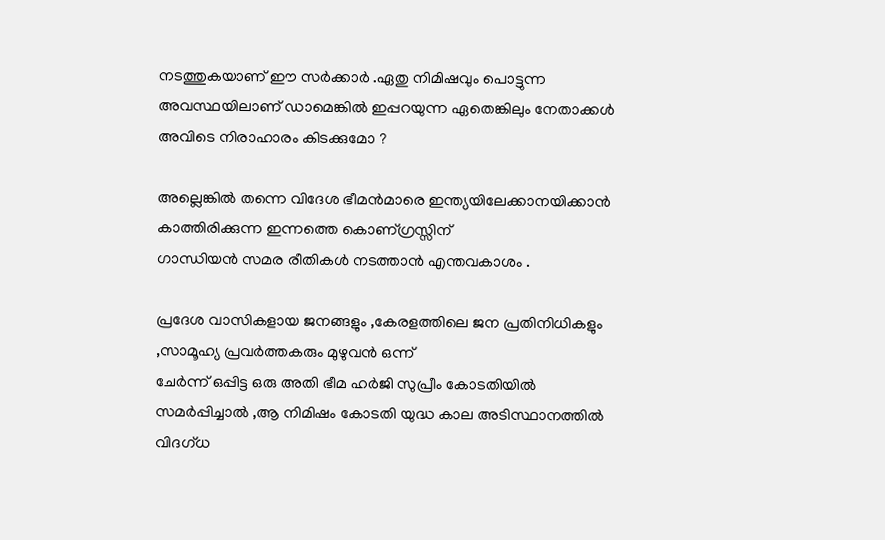നടത്തുകയാണ് ഈ സര്‍ക്കാര്‍ .ഏതു നിമിഷവും പൊട്ടുന്ന അവസ്ഥയിലാണ് ഡാമെങ്കില്‍ ഇപ്പറയുന്ന ഏതെങ്കിലും നേതാക്കള്‍ അവിടെ നിരാഹാരം കിടക്കുമോ ?

അല്ലെങ്കില്‍ തന്നെ വിദേശ ഭീമന്‍മാരെ ഇന്ത്യയിലേക്കാനയിക്കാന്‍ കാത്തിരിക്കുന്ന ഇന്നത്തെ കൊണ്ഗ്രസ്സിന്
ഗാന്ധിയന്‍ സമര രീതികള്‍ നടത്താന്‍ എന്തവകാശം .

പ്രദേശ വാസികളായ ജനങ്ങളും ,കേരളത്തിലെ ജന പ്രതിനിധികളും ,സാമൂഹ്യ പ്രവര്‍ത്തകരും മുഴുവന്‍ ഒന്ന്
ചേര്‍ന്ന് ഒപ്പിട്ട ഒരു അതി ഭീമ ഹര്‍ജി സുപ്രീം കോടതിയില്‍
സമര്‍പ്പിച്ചാല്‍ ,ആ നിമിഷം കോടതി യുദ്ധ കാല അടിസ്ഥാനത്തില്‍ വിദഗ്ധ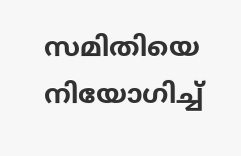സമിതിയെ നിയോഗിച്ച്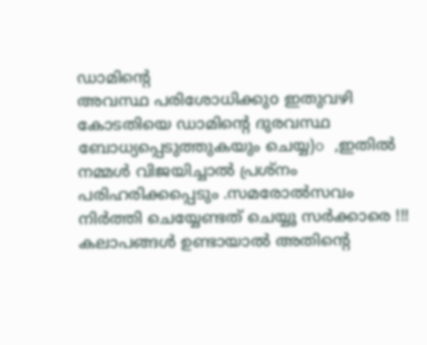ഡാമിന്റെ
അവസ്ഥ പരിശോധിക്കുo ഇതുവഴി കോടതിയെ ഡാമിന്റെ ദുരവസ്ഥ ബോധ്യപ്പെടുത്തുകയും ചെയ്യ)o ,ഇതില്‍ നമ്മള്‍ വിജയിച്ചാല്‍ പ്രശ്നം
പരിഹരിക്കപ്പെടും .സമരോല്‍സവം നിര്‍ത്തി ചെയ്യേണ്ടത് ചെയ്യൂ സര്‍ക്കാരെ !!! കലാപങ്ങള്‍ ഉണ്ടായാല്‍ അതിന്റെ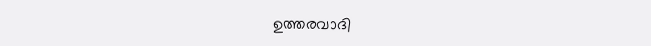ഉത്തരവാദി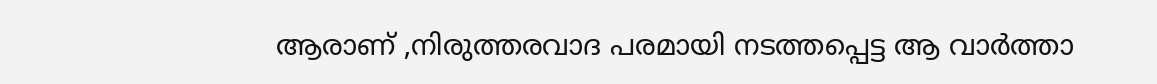ആരാണ് ,നിരുത്തരവാദ പരമായി നടത്തപ്പെട്ട ആ വാര്‍ത്താ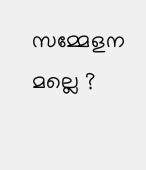സമ്മേളന മല്ലെ ?